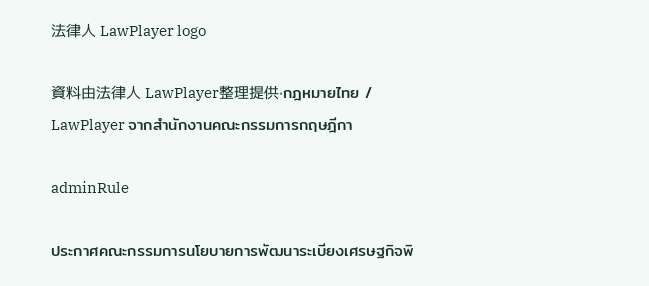法律人 LawPlayer logo

資料由法律人 LawPlayer整理提供·กฎหมายไทย / LawPlayer จากสำนักงานคณะกรรมการกฤษฎีกา

adminRule

ประกาศคณะกรรมการนโยบายการพัฒนาระเบียงเศรษฐกิจพิ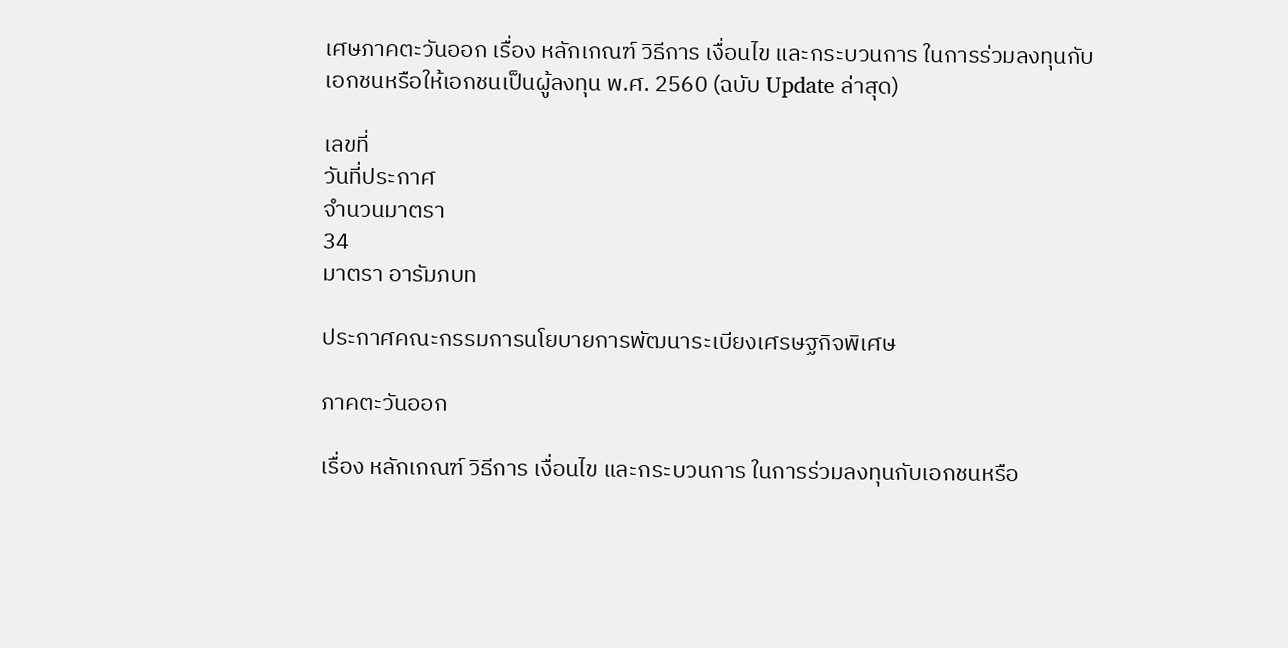เศษภาคตะวันออก เรื่อง หลักเกณฑ์ วิธีการ เงื่อนไข และกระบวนการ ในการร่วมลงทุนกับเอกชนหรือให้เอกชนเป็นผู้ลงทุน พ.ศ. 2560 (ฉบับ Update ล่าสุด)

เลขที่
วันที่ประกาศ
จำนวนมาตรา
34
มาตรา อารัมภบท

ประกาศคณะกรรมการนโยบายการพัฒนาระเบียงเศรษฐกิจพิเศษ

ภาคตะวันออก

เรื่อง หลักเกณฑ์ วิธีการ เงื่อนไข และกระบวนการ ในการร่วมลงทุนกับเอกชนหรือ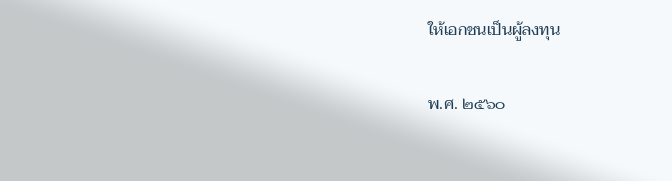ให้เอกชนเป็นผู้ลงทุน

พ.ศ. ๒๕๖๐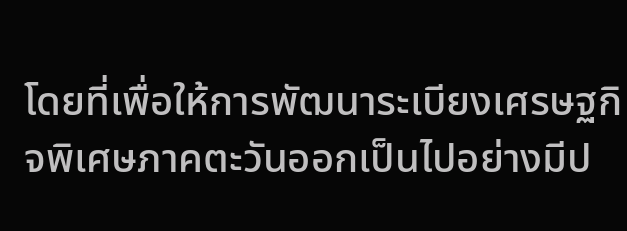โดยที่เพื่อให้การพัฒนาระเบียงเศรษฐกิจพิเศษภาคตะวันออกเป็นไปอย่างมีป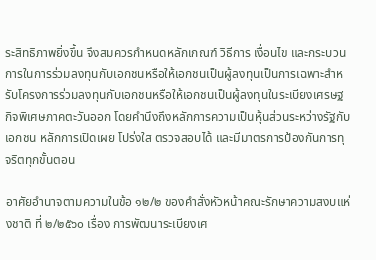ระสิทธิภาพยิ่งขึ้น จึงสมควรกำหนดหลักเกณฑ์ วิธีการ เงื่อนไข และกระบวนการในการร่วมลงทุนกับเอกชนหรือให้เอกชนเป็นผู้ลงทุนเป็นการเฉพาะสำหรับโครงการร่วมลงทุนกับเอกชนหรือให้เอกชนเป็นผู้ลงทุนในระเบียงเศรษฐกิจพิเศษภาคตะวันออก โดยคำนึงถึงหลักการความเป็นหุ้นส่วนระหว่างรัฐกับเอกชน หลักการเปิดเผย โปร่งใส ตรวจสอบได้ และมีมาตรการป้องกันการทุจริตทุกขั้นตอน

อาศัยอำนาจตามความในข้อ ๑๒/๒ ของคำสั่งหัวหน้าคณะรักษาความสงบแห่งชาติ ที่ ๒/๒๕๖๐ เรื่อง การพัฒนาระเบียงเศ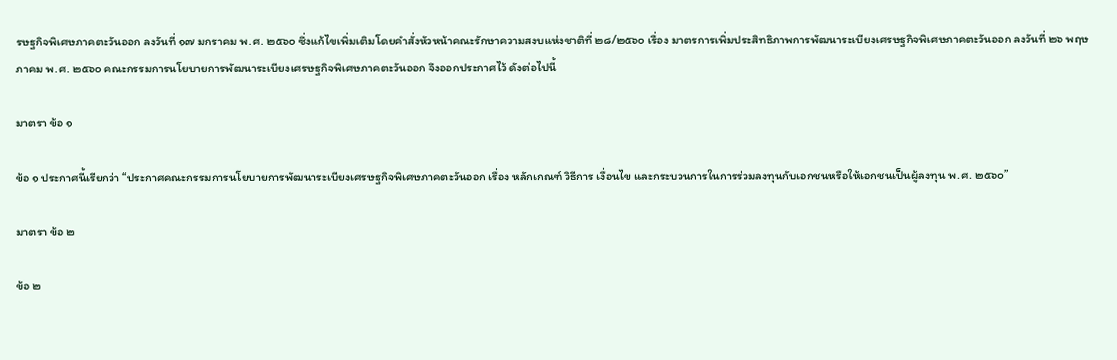รษฐกิจพิเศษภาคตะวันออก ลงวันที่ ๑๗ มกราคม พ.ศ. ๒๕๖๐ ซึ่งแก้ไขเพิ่มเติมโดยคำสั่งหัวหน้าคณะรักษาความสงบแห่งชาติที่ ๒๘/๒๕๖๐ เรื่อง มาตรการเพิ่มประสิทธิภาพการพัฒนาระเบียงเศรษฐกิจพิเศษภาคตะวันออก ลงวันที่ ๒๖ พฤษภาคม พ.ศ. ๒๕๖๐ คณะกรรมการนโยบายการพัฒนาระเบียงเศรษฐกิจพิเศษภาคตะวันออก จึงออกประกาศไว้ ดังต่อไปนี้

มาตรา ข้อ ๑

ข้อ ๑ ประกาศนี้เรียกว่า “ประกาศคณะกรรมการนโยบายการพัฒนาระเบียงเศรษฐกิจพิเศษภาคตะวันออก เรื่อง หลักเกณฑ์ วิธีการ เงื่อนไข และกระบวนการในการร่วมลงทุนกับเอกชนหรือให้เอกชนเป็นผู้ลงทุน พ.ศ. ๒๕๖๐”

มาตรา ข้อ ๒

ข้อ ๒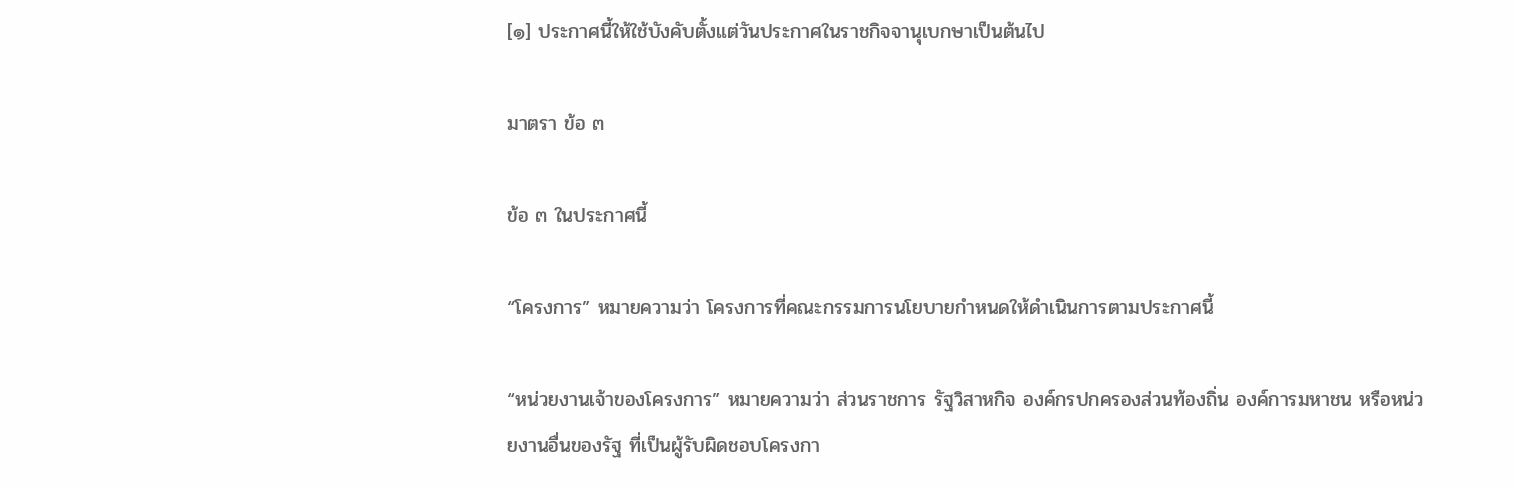[๑] ประกาศนี้ให้ใช้บังคับตั้งแต่วันประกาศในราชกิจจานุเบกษาเป็นต้นไป

มาตรา ข้อ ๓

ข้อ ๓ ในประกาศนี้

“โครงการ” หมายความว่า โครงการที่คณะกรรมการนโยบายกำหนดให้ดำเนินการตามประกาศนี้

“หน่วยงานเจ้าของโครงการ” หมายความว่า ส่วนราชการ รัฐวิสาหกิจ องค์กรปกครองส่วนท้องถิ่น องค์การมหาชน หรือหน่วยงานอื่นของรัฐ ที่เป็นผู้รับผิดชอบโครงกา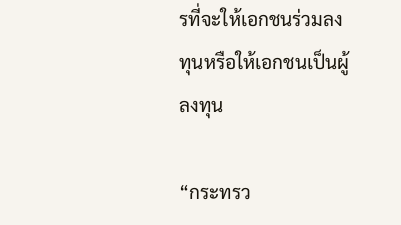รที่จะให้เอกชนร่วมลงทุนหรือให้เอกชนเป็นผู้ลงทุน

“กระทรว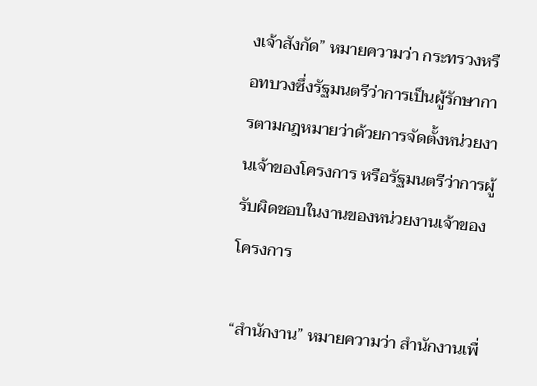งเจ้าสังกัด” หมายความว่า กระทรวงหรือทบวงซึ่งรัฐมนตรีว่าการเป็นผู้รักษาการตามกฎหมายว่าด้วยการจัดตั้งหน่วยงานเจ้าของโครงการ หรือรัฐมนตรีว่าการผู้รับผิดชอบในงานของหน่วยงานเจ้าของโครงการ

“สำนักงาน” หมายความว่า สำนักงานเพื่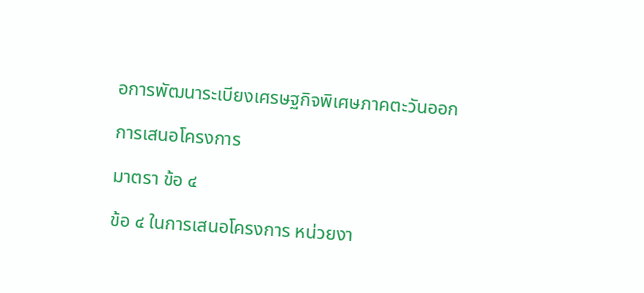อการพัฒนาระเบียงเศรษฐกิจพิเศษภาคตะวันออก

การเสนอโครงการ

มาตรา ข้อ ๔

ข้อ ๔ ในการเสนอโครงการ หน่วยงา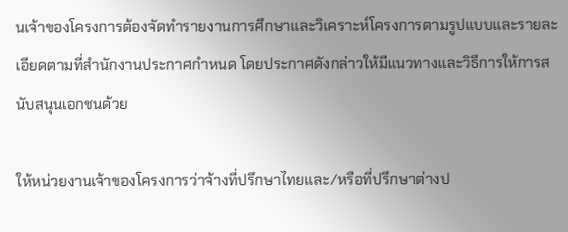นเจ้าของโครงการต้องจัดทำรายงานการศึกษาและวิเคราะห์โครงการตามรูปแบบและรายละเอียดตามที่สำนักงานประกาศกำหนด โดยประกาศดังกล่าวให้มีแนวทางและวิธีการให้การสนับสนุนเอกชนด้วย

ให้หน่วยงานเจ้าของโครงการว่าจ้างที่ปรึกษาไทยและ/หรือที่ปรึกษาต่างป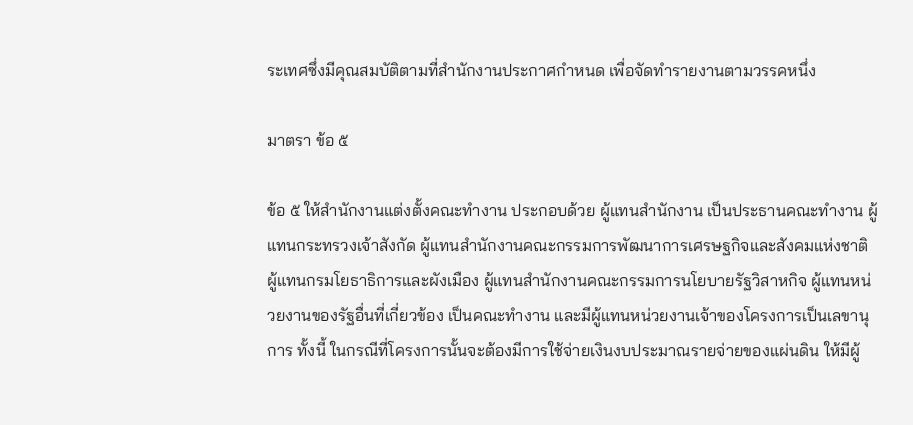ระเทศซึ่งมีคุณสมบัติตามที่สำนักงานประกาศกำหนด เพื่อจัดทำรายงานตามวรรคหนึ่ง

มาตรา ข้อ ๕

ข้อ ๕ ให้สำนักงานแต่งตั้งคณะทำงาน ประกอบด้วย ผู้แทนสำนักงาน เป็นประธานคณะทำงาน ผู้แทนกระทรวงเจ้าสังกัด ผู้แทนสำนักงานคณะกรรมการพัฒนาการเศรษฐกิจและสังคมแห่งชาติ ผู้แทนกรมโยธาธิการและผังเมือง ผู้แทนสำนักงานคณะกรรมการนโยบายรัฐวิสาหกิจ ผู้แทนหน่วยงานของรัฐอื่นที่เกี่ยวข้อง เป็นคณะทำงาน และมีผู้แทนหน่วยงานเจ้าของโครงการเป็นเลขานุการ ทั้งนี้ ในกรณีที่โครงการนั้นจะต้องมีการใช้จ่ายเงินงบประมาณรายจ่ายของแผ่นดิน ให้มีผู้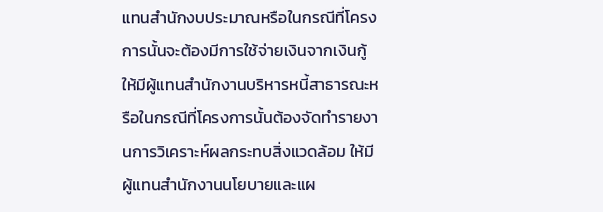แทนสำนักงบประมาณหรือในกรณีที่โครงการนั้นจะต้องมีการใช้จ่ายเงินจากเงินกู้ ให้มีผู้แทนสำนักงานบริหารหนี้สาธารณะหรือในกรณีที่โครงการนั้นต้องจัดทำรายงานการวิเคราะห์ผลกระทบสิ่งแวดล้อม ให้มีผู้แทนสำนักงานนโยบายและแผ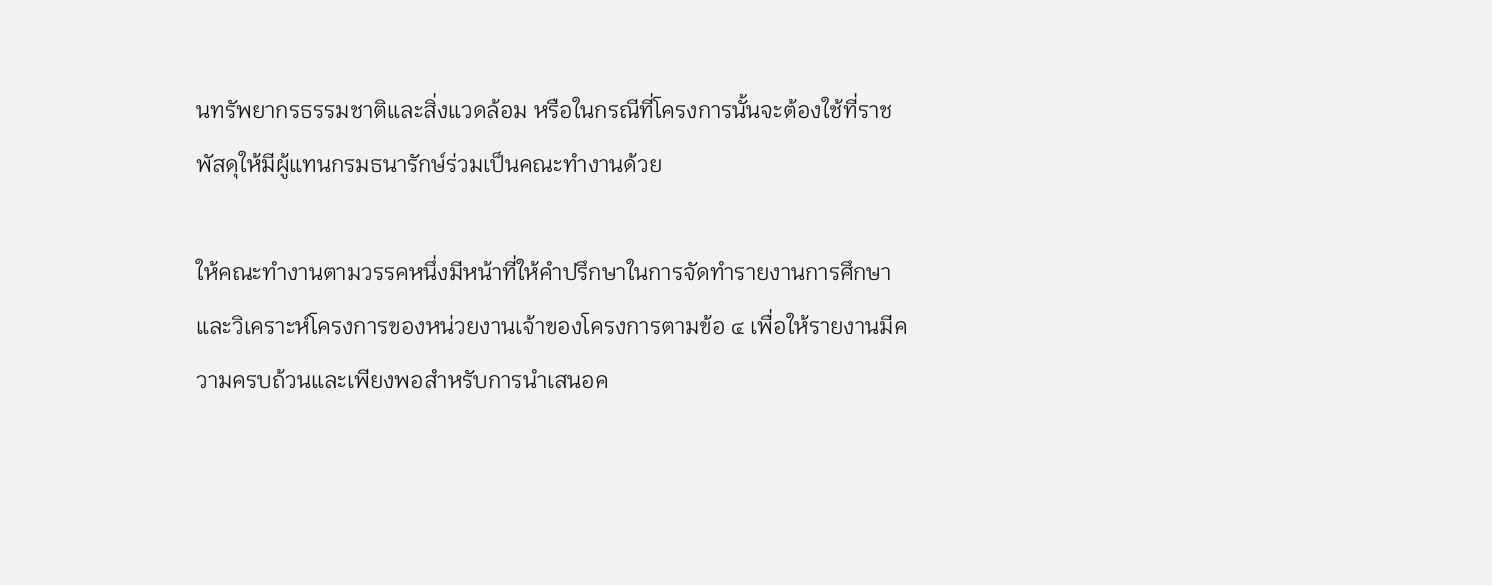นทรัพยากรธรรมชาติและสิ่งแวดล้อม หรือในกรณีที่โครงการนั้นจะต้องใช้ที่ราชพัสดุให้มีผู้แทนกรมธนารักษ์ร่วมเป็นคณะทำงานด้วย

ให้คณะทำงานตามวรรคหนึ่งมีหน้าที่ให้คำปรึกษาในการจัดทำรายงานการศึกษาและวิเคราะห์โครงการของหน่วยงานเจ้าของโครงการตามข้อ ๔ เพื่อให้รายงานมีความครบถ้วนและเพียงพอสำหรับการนำเสนอค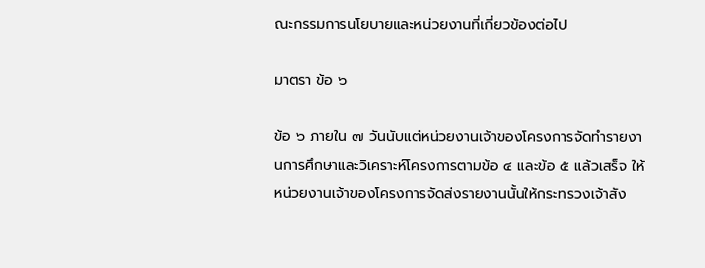ณะกรรมการนโยบายและหน่วยงานที่เกี่ยวข้องต่อไป

มาตรา ข้อ ๖

ข้อ ๖ ภายใน ๗ วันนับแต่หน่วยงานเจ้าของโครงการจัดทำรายงานการศึกษาและวิเคราะห์โครงการตามข้อ ๔ และข้อ ๕ แล้วเสร็จ ให้หน่วยงานเจ้าของโครงการจัดส่งรายงานนั้นให้กระทรวงเจ้าสัง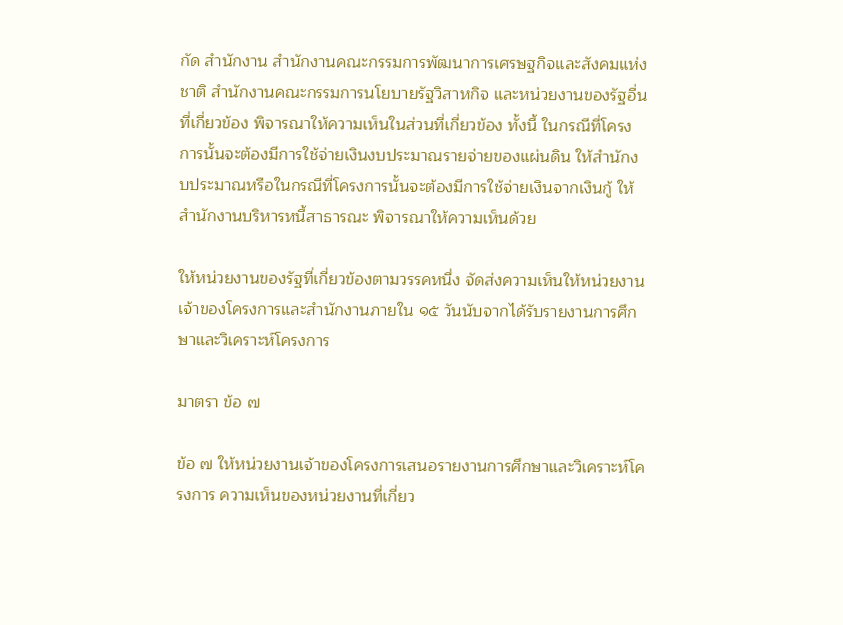กัด สำนักงาน สำนักงานคณะกรรมการพัฒนาการเศรษฐกิจและสังคมแห่งชาติ สำนักงานคณะกรรมการนโยบายรัฐวิสาหกิจ และหน่วยงานของรัฐอื่นที่เกี่ยวข้อง พิจารณาให้ความเห็นในส่วนที่เกี่ยวข้อง ทั้งนี้ ในกรณีที่โครงการนั้นจะต้องมีการใช้จ่ายเงินงบประมาณรายจ่ายของแผ่นดิน ให้สำนักงบประมาณหรือในกรณีที่โครงการนั้นจะต้องมีการใช้จ่ายเงินจากเงินกู้ ให้สำนักงานบริหารหนี้สาธารณะ พิจารณาให้ความเห็นด้วย

ให้หน่วยงานของรัฐที่เกี่ยวข้องตามวรรคหนึ่ง จัดส่งความเห็นให้หน่วยงานเจ้าของโครงการและสำนักงานภายใน ๑๕ วันนับจากได้รับรายงานการศึกษาและวิเคราะห์โครงการ

มาตรา ข้อ ๗

ข้อ ๗ ให้หน่วยงานเจ้าของโครงการเสนอรายงานการศึกษาและวิเคราะห์โครงการ ความเห็นของหน่วยงานที่เกี่ยว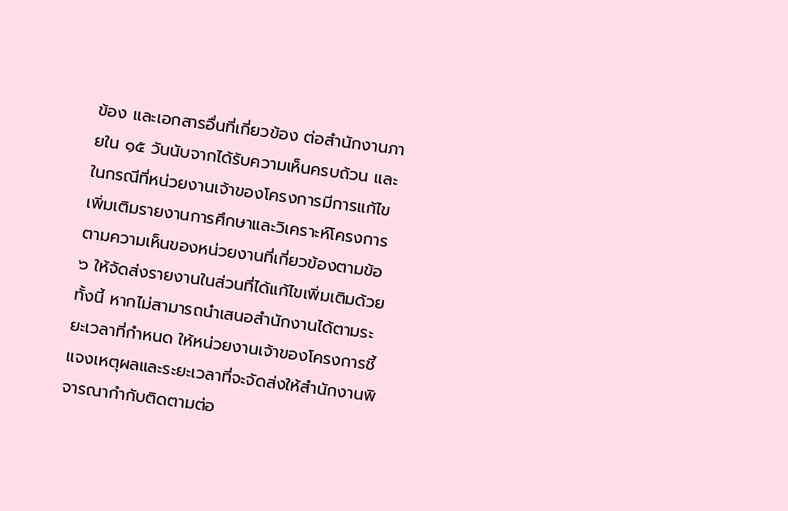ข้อง และเอกสารอื่นที่เกี่ยวข้อง ต่อสำนักงานภายใน ๑๕ วันนับจากได้รับความเห็นครบถ้วน และในกรณีที่หน่วยงานเจ้าของโครงการมีการแก้ไขเพิ่มเติมรายงานการศึกษาและวิเคราะห์โครงการตามความเห็นของหน่วยงานที่เกี่ยวข้องตามข้อ ๖ ให้จัดส่งรายงานในส่วนที่ได้แก้ไขเพิ่มเติมด้วย ทั้งนี้ หากไม่สามารถนำเสนอสำนักงานได้ตามระยะเวลาที่กำหนด ให้หน่วยงานเจ้าของโครงการชี้แจงเหตุผลและระยะเวลาที่จะจัดส่งให้สำนักงานพิจารณากำกับติดตามต่อ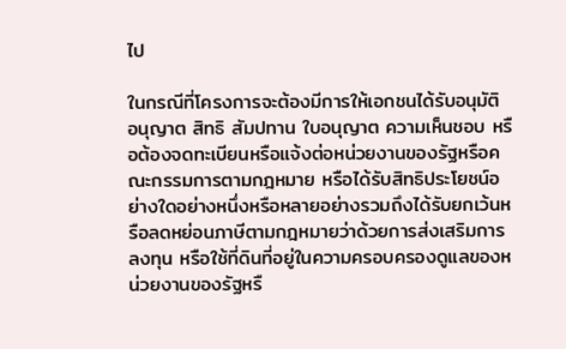ไป

ในกรณีที่โครงการจะต้องมีการให้เอกชนได้รับอนุมัติ อนุญาต สิทธิ สัมปทาน ใบอนุญาต ความเห็นชอบ หรือต้องจดทะเบียนหรือแจ้งต่อหน่วยงานของรัฐหรือคณะกรรมการตามกฎหมาย หรือได้รับสิทธิประโยชน์อย่างใดอย่างหนึ่งหรือหลายอย่างรวมถึงได้รับยกเว้นหรือลดหย่อนภาษีตามกฎหมายว่าด้วยการส่งเสริมการลงทุน หรือใช้ที่ดินที่อยู่ในความครอบครองดูแลของหน่วยงานของรัฐหรื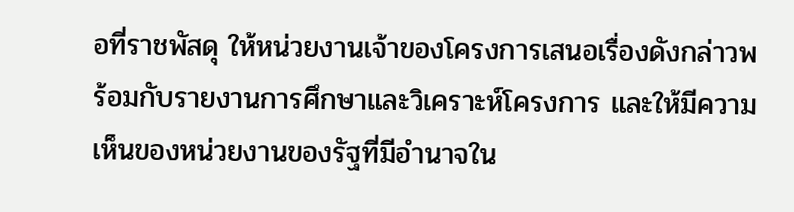อที่ราชพัสดุ ให้หน่วยงานเจ้าของโครงการเสนอเรื่องดังกล่าวพร้อมกับรายงานการศึกษาและวิเคราะห์โครงการ และให้มีความเห็นของหน่วยงานของรัฐที่มีอำนาจใน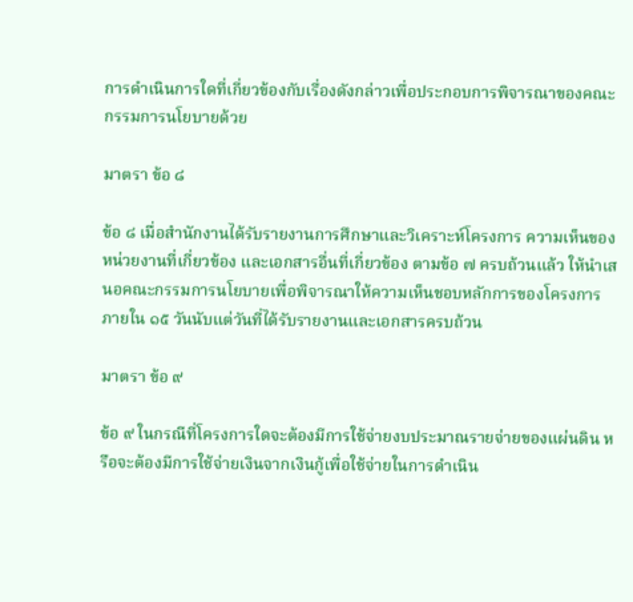การดำเนินการใดที่เกี่ยวข้องกับเรื่องดังกล่าวเพื่อประกอบการพิจารณาของคณะกรรมการนโยบายด้วย

มาตรา ข้อ ๘

ข้อ ๘ เมื่อสำนักงานได้รับรายงานการศึกษาและวิเคราะห์โครงการ ความเห็นของหน่วยงานที่เกี่ยวข้อง และเอกสารอื่นที่เกี่ยวข้อง ตามข้อ ๗ ครบถ้วนแล้ว ให้นำเสนอคณะกรรมการนโยบายเพื่อพิจารณาให้ความเห็นชอบหลักการของโครงการภายใน ๑๕ วันนับแต่วันที่ได้รับรายงานและเอกสารครบถ้วน

มาตรา ข้อ ๙

ข้อ ๙ ในกรณีที่โครงการใดจะต้องมีการใช้จ่ายงบประมาณรายจ่ายของแผ่นดิน หรือจะต้องมีการใช้จ่ายเงินจากเงินกู้เพื่อใช้จ่ายในการดำเนิน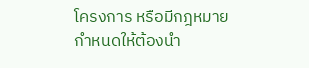โครงการ หรือมีกฎหมายกำหนดให้ต้องนำ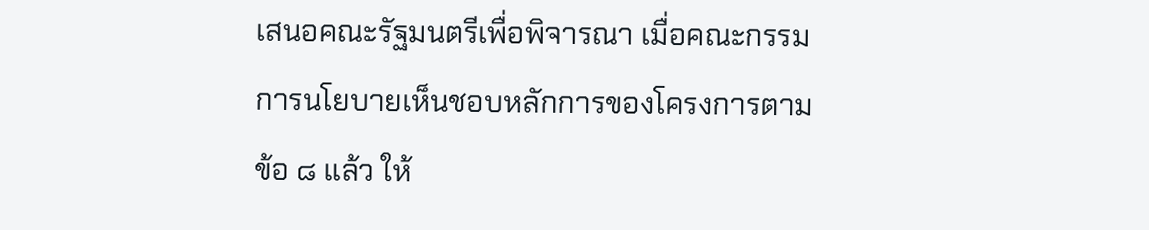เสนอคณะรัฐมนตรีเพื่อพิจารณา เมื่อคณะกรรมการนโยบายเห็นชอบหลักการของโครงการตามข้อ ๘ แล้ว ให้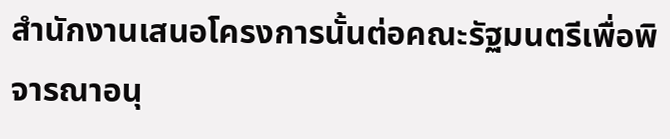สำนักงานเสนอโครงการนั้นต่อคณะรัฐมนตรีเพื่อพิจารณาอนุ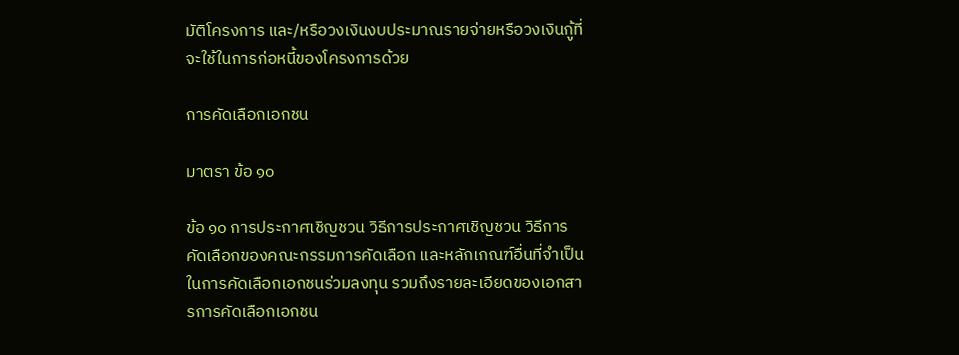มัติโครงการ และ/หรือวงเงินงบประมาณรายจ่ายหรือวงเงินกู้ที่จะใช้ในการก่อหนี้ของโครงการด้วย

การคัดเลือกเอกชน

มาตรา ข้อ ๑๐

ข้อ ๑๐ การประกาศเชิญชวน วิธีการประกาศเชิญชวน วิธีการคัดเลือกของคณะกรรมการคัดเลือก และหลักเกณฑ์อื่นที่จำเป็นในการคัดเลือกเอกชนร่วมลงทุน รวมถึงรายละเอียดของเอกสารการคัดเลือกเอกชน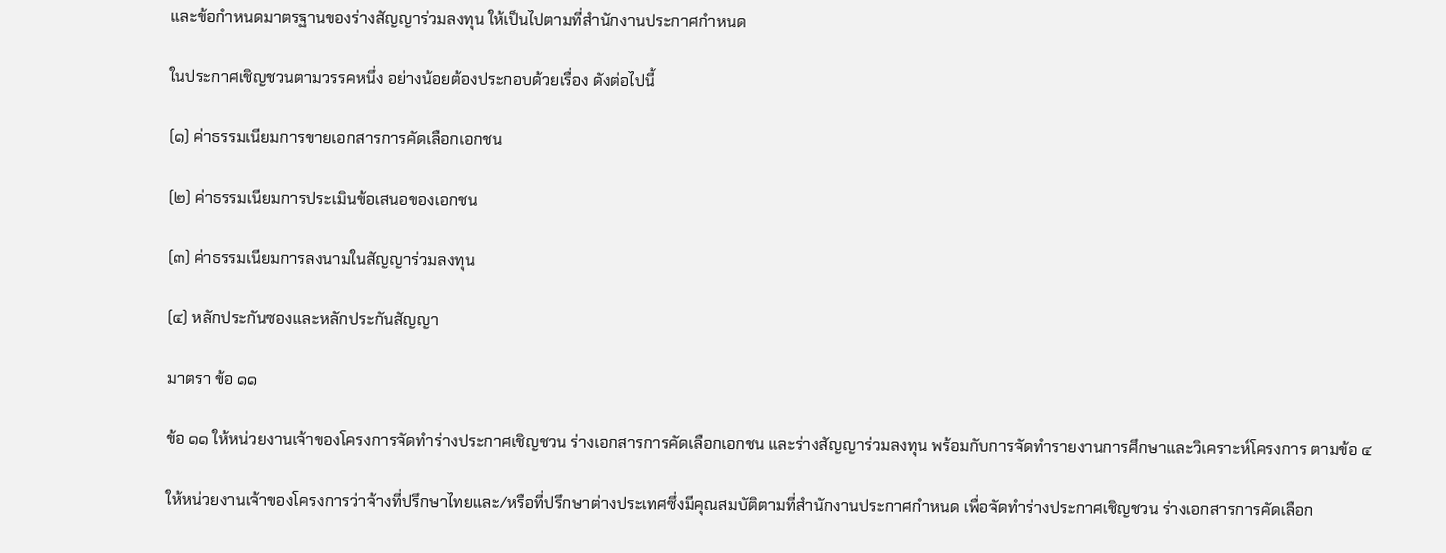และข้อกำหนดมาตรฐานของร่างสัญญาร่วมลงทุน ให้เป็นไปตามที่สำนักงานประกาศกำหนด

ในประกาศเชิญชวนตามวรรคหนึ่ง อย่างน้อยต้องประกอบด้วยเรื่อง ดังต่อไปนี้

(๑) ค่าธรรมเนียมการขายเอกสารการคัดเลือกเอกชน

(๒) ค่าธรรมเนียมการประเมินข้อเสนอของเอกชน

(๓) ค่าธรรมเนียมการลงนามในสัญญาร่วมลงทุน

(๔) หลักประกันซองและหลักประกันสัญญา

มาตรา ข้อ ๑๑

ข้อ ๑๑ ให้หน่วยงานเจ้าของโครงการจัดทำร่างประกาศเชิญชวน ร่างเอกสารการคัดเลือกเอกชน และร่างสัญญาร่วมลงทุน พร้อมกับการจัดทำรายงานการศึกษาและวิเคราะห์โครงการ ตามข้อ ๔

ให้หน่วยงานเจ้าของโครงการว่าจ้างที่ปรึกษาไทยและ/หรือที่ปรึกษาต่างประเทศซึ่งมีคุณสมบัติตามที่สำนักงานประกาศกำหนด เพื่อจัดทำร่างประกาศเชิญชวน ร่างเอกสารการคัดเลือก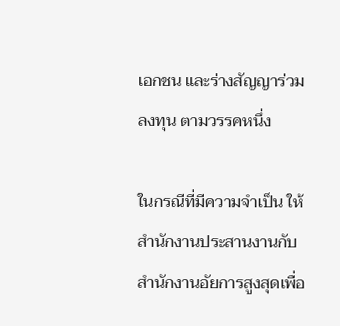เอกชน และร่างสัญญาร่วมลงทุน ตามวรรคหนึ่ง

ในกรณีที่มีความจำเป็น ให้สำนักงานประสานงานกับสำนักงานอัยการสูงสุดเพื่อ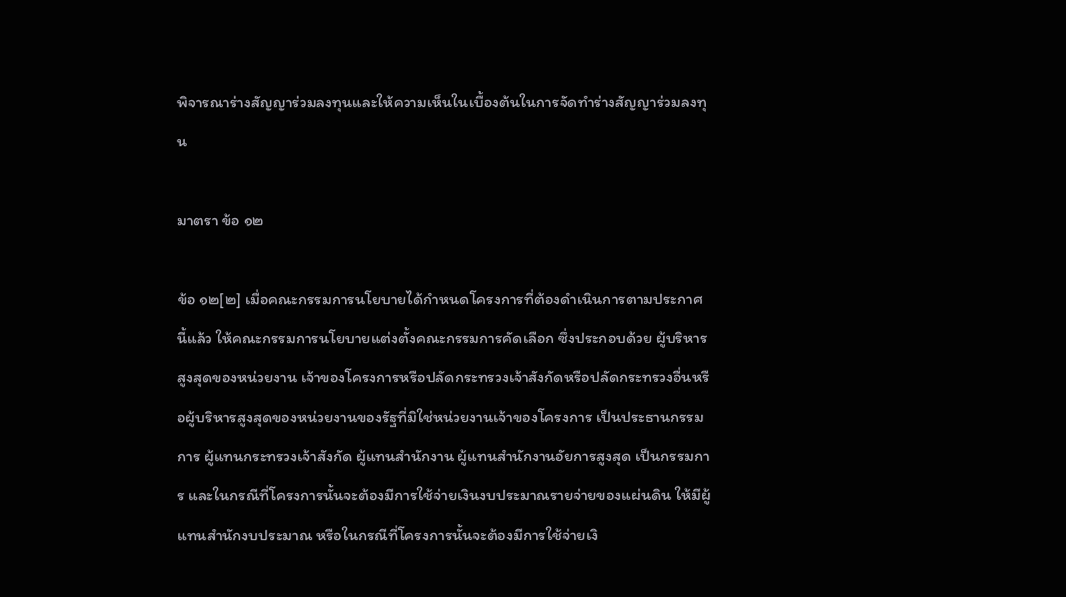พิจารณาร่างสัญญาร่วมลงทุนและให้ความเห็นในเบื้องต้นในการจัดทำร่างสัญญาร่วมลงทุน

มาตรา ข้อ ๑๒

ข้อ ๑๒[๒] เมื่อคณะกรรมการนโยบายได้กำหนดโครงการที่ต้องดำเนินการตามประกาศนี้แล้ว ให้คณะกรรมการนโยบายแต่งตั้งคณะกรรมการคัดเลือก ซึ่งประกอบด้วย ผู้บริหารสูงสุดของหน่วยงาน เจ้าของโครงการหรือปลัดกระทรวงเจ้าสังกัดหรือปลัดกระทรวงอื่นหรือผู้บริหารสูงสุดของหน่วยงานของรัฐที่มิใช่หน่วยงานเจ้าของโครงการ เป็นประธานกรรมการ ผู้แทนกระทรวงเจ้าสังกัด ผู้แทนสำนักงาน ผู้แทนสำนักงานอัยการสูงสุด เป็นกรรมการ และในกรณีที่โครงการนั้นจะต้องมีการใช้จ่ายเงินงบประมาณรายจ่ายของแผ่นดิน ให้มีผู้แทนสำนักงบประมาณ หรือในกรณีที่โครงการนั้นจะต้องมีการใช้จ่ายเงิ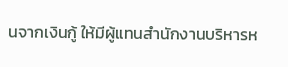นจากเงินกู้ ให้มีผู้แทนสำนักงานบริหารห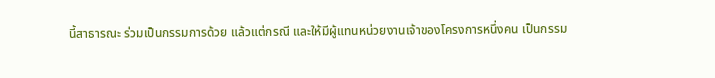นี้สาธารณะ ร่วมเป็นกรรมการด้วย แล้วแต่กรณี และให้มีผู้แทนหน่วยงานเจ้าของโครงการหนึ่งคน เป็นกรรม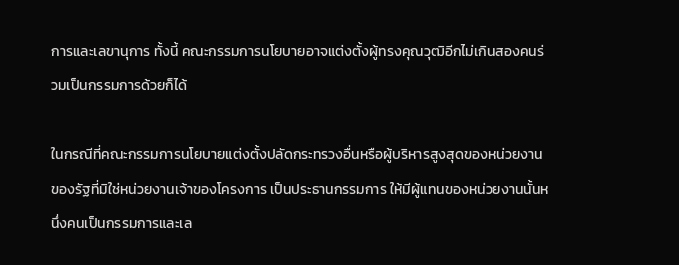การและเลขานุการ ทั้งนี้ คณะกรรมการนโยบายอาจแต่งตั้งผู้ทรงคุณวุฒิอีกไม่เกินสองคนร่วมเป็นกรรมการด้วยก็ได้

ในกรณีที่คณะกรรมการนโยบายแต่งตั้งปลัดกระทรวงอื่นหรือผู้บริหารสูงสุดของหน่วยงานของรัฐที่มิใช่หน่วยงานเจ้าของโครงการ เป็นประธานกรรมการ ให้มีผู้แทนของหน่วยงานนั้นหนึ่งคนเป็นกรรมการและเล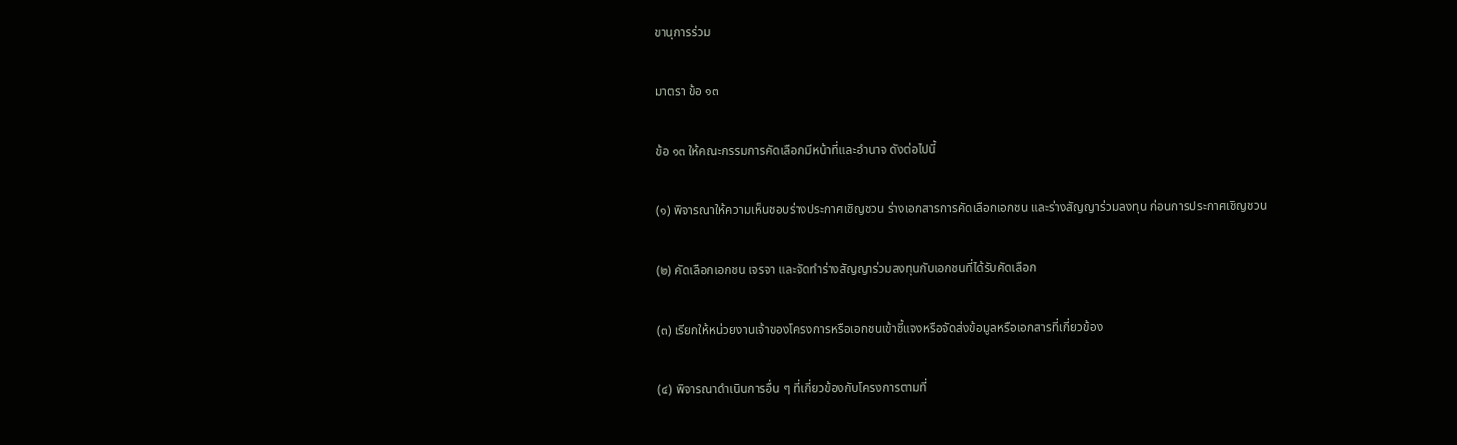ขานุการร่วม

มาตรา ข้อ ๑๓

ข้อ ๑๓ ให้คณะกรรมการคัดเลือกมีหน้าที่และอำนาจ ดังต่อไปนี้

(๑) พิจารณาให้ความเห็นชอบร่างประกาศเชิญชวน ร่างเอกสารการคัดเลือกเอกชน และร่างสัญญาร่วมลงทุน ก่อนการประกาศเชิญชวน

(๒) คัดเลือกเอกชน เจรจา และจัดทำร่างสัญญาร่วมลงทุนกับเอกชนที่ได้รับคัดเลือก

(๓) เรียกให้หน่วยงานเจ้าของโครงการหรือเอกชนเข้าชี้แจงหรือจัดส่งข้อมูลหรือเอกสารที่เกี่ยวข้อง

(๔) พิจารณาดำเนินการอื่น ๆ ที่เกี่ยวข้องกับโครงการตามที่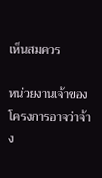เห็นสมควร

หน่วยงานเจ้าของโครงการอาจว่าจ้าง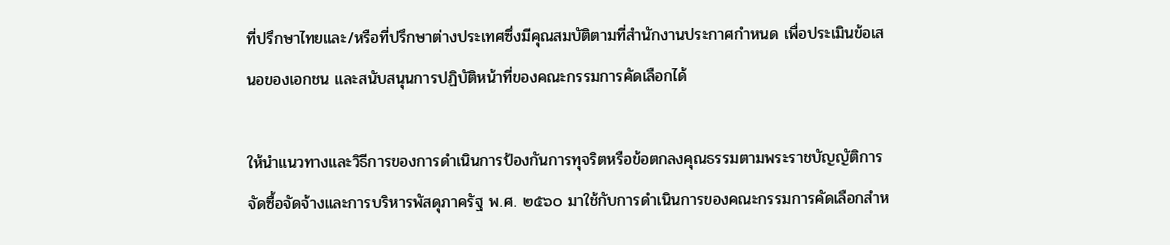ที่ปรึกษาไทยและ/หรือที่ปรึกษาต่างประเทศซึ่งมีคุณสมบัติตามที่สำนักงานประกาศกำหนด เพื่อประเมินข้อเสนอของเอกชน และสนับสนุนการปฏิบัติหน้าที่ของคณะกรรมการคัดเลือกได้

ให้นำแนวทางและวิธีการของการดำเนินการป้องกันการทุจริตหรือข้อตกลงคุณธรรมตามพระราชบัญญัติการจัดซื้อจัดจ้างและการบริหารพัสดุภาครัฐ พ.ศ. ๒๕๖๐ มาใช้กับการดำเนินการของคณะกรรมการคัดเลือกสำห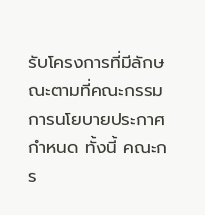รับโครงการที่มีลักษณะตามที่คณะกรรมการนโยบายประกาศกำหนด ทั้งนี้ คณะกร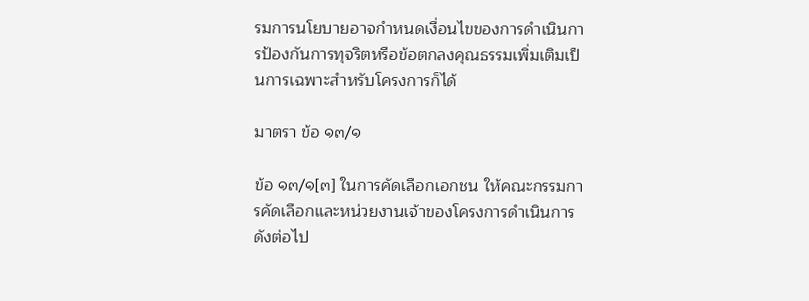รมการนโยบายอาจกำหนดเงื่อนไขของการดำเนินการป้องกันการทุจริตหรือข้อตกลงคุณธรรมเพิ่มเติมเป็นการเฉพาะสำหรับโครงการก็ได้

มาตรา ข้อ ๑๓/๑

ข้อ ๑๓/๑[๓] ในการคัดเลือกเอกชน ให้คณะกรรมการคัดเลือกและหน่วยงานเจ้าของโครงการดำเนินการ ดังต่อไป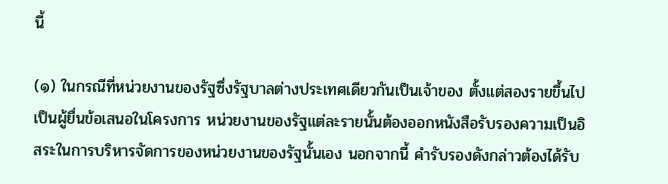นี้

(๑) ในกรณีที่หน่วยงานของรัฐซึ่งรัฐบาลต่างประเทศเดียวกันเป็นเจ้าของ ตั้งแต่สองรายขึ้นไปเป็นผู้ยื่นข้อเสนอในโครงการ หน่วยงานของรัฐแต่ละรายนั้นต้องออกหนังสือรับรองความเป็นอิสระในการบริหารจัดการของหน่วยงานของรัฐนั้นเอง นอกจากนี้ คำรับรองดังกล่าวต้องได้รับ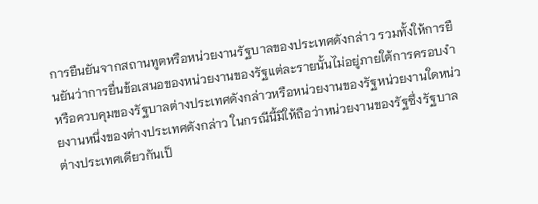การยืนยันจากสถานทูตหรือหน่วยงานรัฐบาลของประเทศดังกล่าว รวมทั้งให้การยืนยันว่าการยื่นข้อเสนอของหน่วยงานของรัฐแต่ละรายนั้นไม่อยู่ภายใต้การครอบงำหรือควบคุมของรัฐบาลต่างประเทศดังกล่าวหรือหน่วยงานของรัฐหน่วยงานใดหน่วยงานหนึ่งของต่างประเทศดังกล่าว ในกรณีนี้มิให้ถือว่าหน่วยงานของรัฐซึ่งรัฐบาลต่างประเทศเดียวกันเป็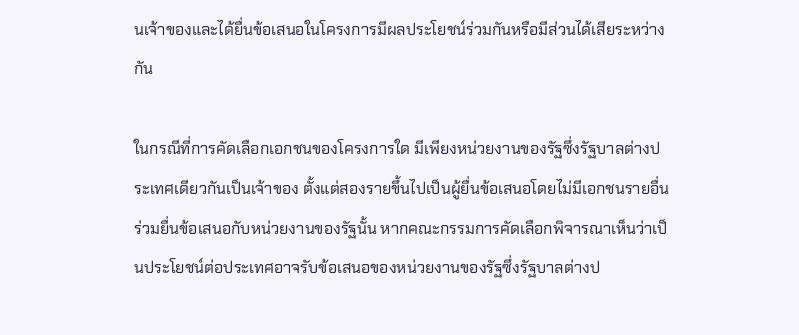นเจ้าของและได้ยื่นข้อเสนอในโครงการมีผลประโยชน์ร่วมกันหรือมีส่วนได้เสียระหว่างกัน

ในกรณีที่การคัดเลือกเอกชนของโครงการใด มีเพียงหน่วยงานของรัฐซึ่งรัฐบาลต่างประเทศเดียวกันเป็นเจ้าของ ตั้งแต่สองรายขึ้นไปเป็นผู้ยื่นข้อเสนอโดยไม่มีเอกชนรายอื่นร่วมยื่นข้อเสนอกับหน่วยงานของรัฐนั้น หากคณะกรรมการคัดเลือกพิจารณาเห็นว่าเป็นประโยชน์ต่อประเทศอาจรับข้อเสนอของหน่วยงานของรัฐซึ่งรัฐบาลต่างป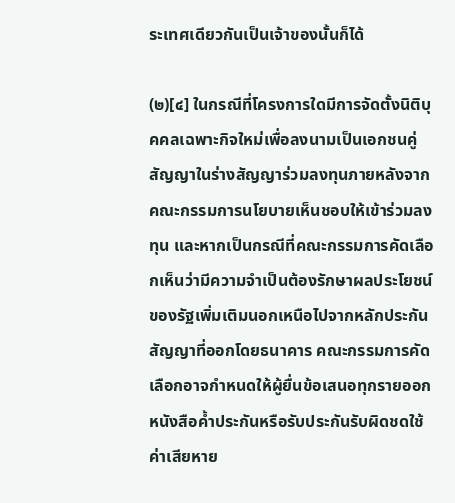ระเทศเดียวกันเป็นเจ้าของนั้นก็ได้

(๒)[๔] ในกรณีที่โครงการใดมีการจัดตั้งนิติบุคคลเฉพาะกิจใหม่เพื่อลงนามเป็นเอกชนคู่สัญญาในร่างสัญญาร่วมลงทุนภายหลังจากคณะกรรมการนโยบายเห็นชอบให้เข้าร่วมลงทุน และหากเป็นกรณีที่คณะกรรมการคัดเลือกเห็นว่ามีความจำเป็นต้องรักษาผลประโยชน์ของรัฐเพิ่มเติมนอกเหนือไปจากหลักประกันสัญญาที่ออกโดยธนาคาร คณะกรรมการคัดเลือกอาจกำหนดให้ผู้ยื่นข้อเสนอทุกรายออกหนังสือค้ำประกันหรือรับประกันรับผิดชดใช้ค่าเสียหาย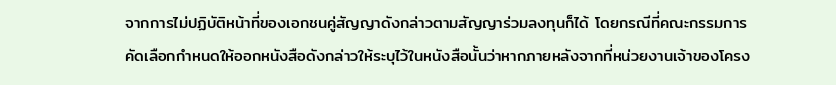จากการไม่ปฏิบัติหน้าที่ของเอกชนคู่สัญญาดังกล่าวตามสัญญาร่วมลงทุนก็ได้ โดยกรณีที่คณะกรรมการคัดเลือกกำหนดให้ออกหนังสือดังกล่าวให้ระบุไว้ในหนังสือนั้นว่าหากภายหลังจากที่หน่วยงานเจ้าของโครง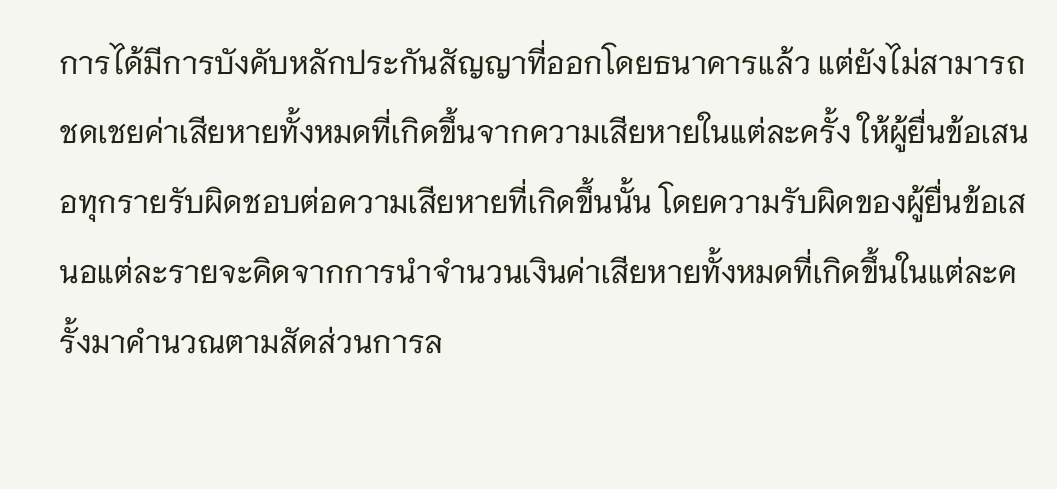การได้มีการบังคับหลักประกันสัญญาที่ออกโดยธนาคารแล้ว แต่ยังไม่สามารถชดเชยค่าเสียหายทั้งหมดที่เกิดขึ้นจากความเสียหายในแต่ละครั้ง ให้ผู้ยื่นข้อเสนอทุกรายรับผิดชอบต่อความเสียหายที่เกิดขึ้นนั้น โดยความรับผิดของผู้ยื่นข้อเสนอแต่ละรายจะคิดจากการนำจำนวนเงินค่าเสียหายทั้งหมดที่เกิดขึ้นในแต่ละครั้งมาคำนวณตามสัดส่วนการล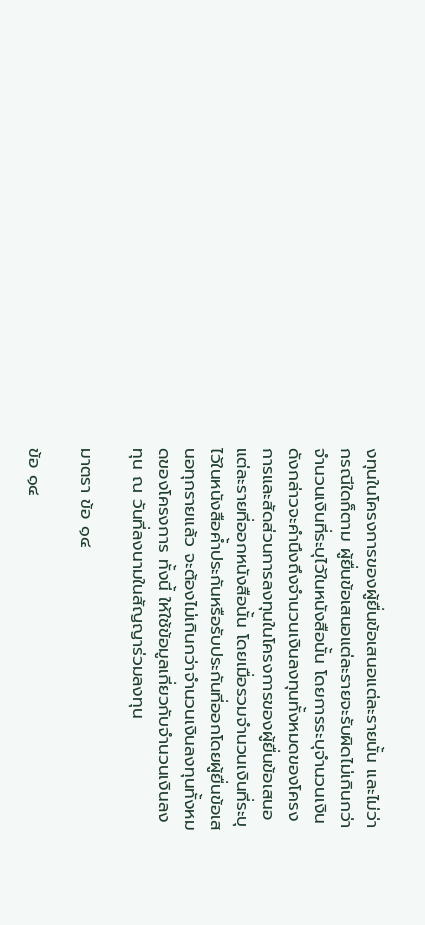งทุนในโครงการของผู้ยื่นข้อเสนอแต่ละรายนั้น และไม่ว่ากรณีใดก็ตาม ผู้ยื่นข้อเสนอแต่ละรายจะรับผิดไม่เกินกว่าจำนวนเงินที่ระบุไว้ในหนังสือนั้น โดยการระบุจำนวนเงินดังกล่าวจะคำนึงถึงจำนวนเงินลงทุนทั้งหมดของโครงการและสัดส่วนการลงทุนในโครงการของผู้ยื่นข้อเสนอแต่ละรายที่ออกหนังสือนั้น โดยเมื่อรวมจำนวนเงินที่ระบุไว้ในหนังสือค้ำประกันหรือรับประกันที่ออกโดยผู้ยื่นข้อเสนอทุกรายแล้ว จะต้องไม่เกินกว่าจำนวนเงินลงทุนทั้งหมดของโครงการ ทั้งนี้ ให้ใช้ข้อมูลเกี่ยวกับจำนวนเงินลงทุน ณ วันที่ลงนามในสัญญาร่วมลงทุน

มาตรา ข้อ ๑๔

ข้อ ๑๔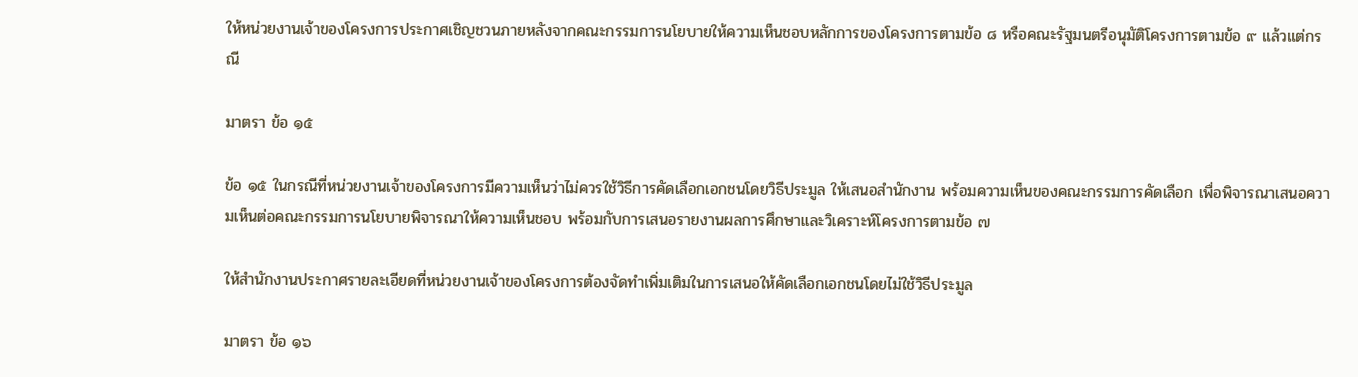ให้หน่วยงานเจ้าของโครงการประกาศเชิญชวนภายหลังจากคณะกรรมการนโยบายให้ความเห็นชอบหลักการของโครงการตามข้อ ๘ หรือคณะรัฐมนตรีอนุมัติโครงการตามข้อ ๙ แล้วแต่กรณี

มาตรา ข้อ ๑๕

ข้อ ๑๕ ในกรณีที่หน่วยงานเจ้าของโครงการมีความเห็นว่าไม่ควรใช้วิธีการคัดเลือกเอกชนโดยวิธีประมูล ให้เสนอสำนักงาน พร้อมความเห็นของคณะกรรมการคัดเลือก เพื่อพิจารณาเสนอความเห็นต่อคณะกรรมการนโยบายพิจารณาให้ความเห็นชอบ พร้อมกับการเสนอรายงานผลการศึกษาและวิเคราะห์โครงการตามข้อ ๗

ให้สำนักงานประกาศรายละเอียดที่หน่วยงานเจ้าของโครงการต้องจัดทำเพิ่มเติมในการเสนอให้คัดเลือกเอกชนโดยไม่ใช้วิธีประมูล

มาตรา ข้อ ๑๖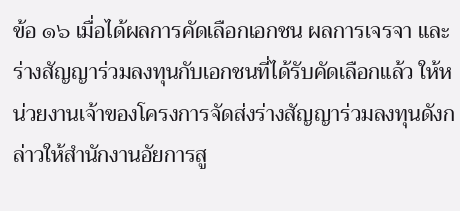ข้อ ๑๖ เมื่อได้ผลการคัดเลือกเอกชน ผลการเจรจา และร่างสัญญาร่วมลงทุนกับเอกชนที่ได้รับคัดเลือกแล้ว ให้หน่วยงานเจ้าของโครงการจัดส่งร่างสัญญาร่วมลงทุนดังกล่าวให้สำนักงานอัยการสู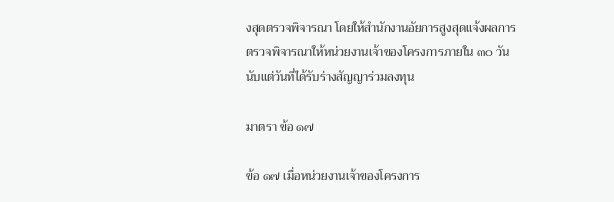งสุดตรวจพิจารณา โดยให้สำนักงานอัยการสูงสุดแจ้งผลการตรวจพิจารณาให้หน่วยงานเจ้าของโครงการภายใน ๓๐ วันนับแต่วันที่ได้รับร่างสัญญาร่วมลงทุน

มาตรา ข้อ ๑๗

ข้อ ๑๗ เมื่อหน่วยงานเจ้าของโครงการ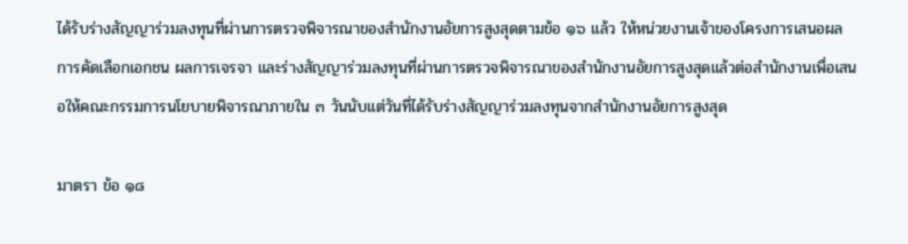ได้รับร่างสัญญาร่วมลงทุนที่ผ่านการตรวจพิจารณาของสำนักงานอัยการสูงสุดตามข้อ ๑๖ แล้ว ให้หน่วยงานเจ้าของโครงการเสนอผลการคัดเลือกเอกชน ผลการเจรจา และร่างสัญญาร่วมลงทุนที่ผ่านการตรวจพิจารณาของสำนักงานอัยการสูงสุดแล้วต่อสำนักงานเพื่อเสนอให้คณะกรรมการนโยบายพิจารณาภายใน ๓ วันนับแต่วันที่ได้รับร่างสัญญาร่วมลงทุนจากสำนักงานอัยการสูงสุด

มาตรา ข้อ ๑๘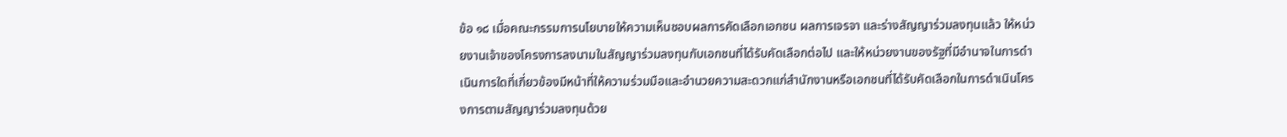ข้อ ๑๘ เมื่อคณะกรรมการนโยบายให้ความเห็นชอบผลการคัดเลือกเอกชน ผลการเจรจา และร่างสัญญาร่วมลงทุนแล้ว ให้หน่วยงานเจ้าของโครงการลงนามในสัญญาร่วมลงทุนกับเอกชนที่ได้รับคัดเลือกต่อไป และให้หน่วยงานของรัฐที่มีอำนาจในการดำเนินการใดที่เกี่ยวข้องมีหน้าที่ให้ความร่วมมือและอำนวยความสะดวกแก่สำนักงานหรือเอกชนที่ได้รับคัดเลือกในการดำเนินโครงการตามสัญญาร่วมลงทุนด้วย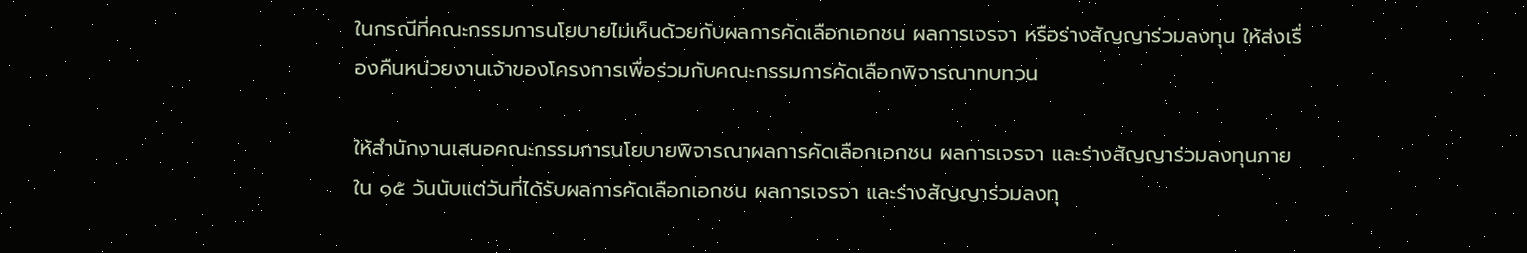ในกรณีที่คณะกรรมการนโยบายไม่เห็นด้วยกับผลการคัดเลือกเอกชน ผลการเจรจา หรือร่างสัญญาร่วมลงทุน ให้ส่งเรื่องคืนหน่วยงานเจ้าของโครงการเพื่อร่วมกับคณะกรรมการคัดเลือกพิจารณาทบทวน

ให้สำนักงานเสนอคณะกรรมการนโยบายพิจารณาผลการคัดเลือกเอกชน ผลการเจรจา และร่างสัญญาร่วมลงทุนภายใน ๑๕ วันนับแต่วันที่ได้รับผลการคัดเลือกเอกชน ผลการเจรจา และร่างสัญญาร่วมลงทุ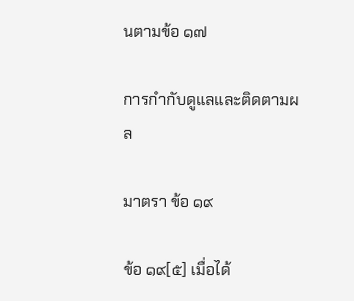นตามข้อ ๑๗

การกำกับดูแลและติดตามผล

มาตรา ข้อ ๑๙

ข้อ ๑๙[๕] เมื่อได้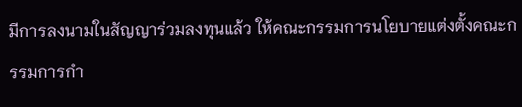มีการลงนามในสัญญาร่วมลงทุนแล้ว ให้คณะกรรมการนโยบายแต่งตั้งคณะกรรมการกำ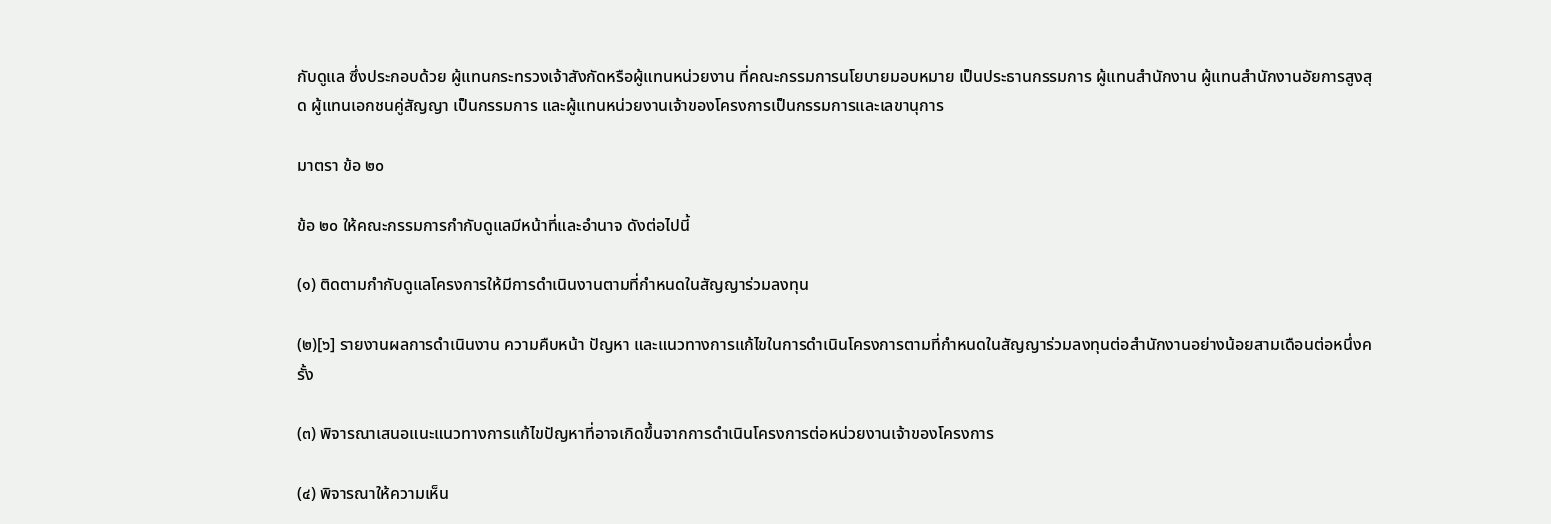กับดูแล ซึ่งประกอบด้วย ผู้แทนกระทรวงเจ้าสังกัดหรือผู้แทนหน่วยงาน ที่คณะกรรมการนโยบายมอบหมาย เป็นประธานกรรมการ ผู้แทนสำนักงาน ผู้แทนสำนักงานอัยการสูงสุด ผู้แทนเอกชนคู่สัญญา เป็นกรรมการ และผู้แทนหน่วยงานเจ้าของโครงการเป็นกรรมการและเลขานุการ

มาตรา ข้อ ๒๐

ข้อ ๒๐ ให้คณะกรรมการกำกับดูแลมีหน้าที่และอำนาจ ดังต่อไปนี้

(๑) ติดตามกำกับดูแลโครงการให้มีการดำเนินงานตามที่กำหนดในสัญญาร่วมลงทุน

(๒)[๖] รายงานผลการดำเนินงาน ความคืบหน้า ปัญหา และแนวทางการแก้ไขในการดำเนินโครงการตามที่กำหนดในสัญญาร่วมลงทุนต่อสำนักงานอย่างน้อยสามเดือนต่อหนึ่งครั้ง

(๓) พิจารณาเสนอแนะแนวทางการแก้ไขปัญหาที่อาจเกิดขึ้นจากการดำเนินโครงการต่อหน่วยงานเจ้าของโครงการ

(๔) พิจารณาให้ความเห็น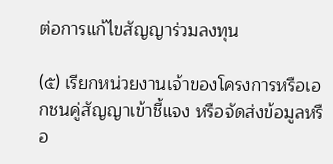ต่อการแก้ไขสัญญาร่วมลงทุน

(๕) เรียกหน่วยงานเจ้าของโครงการหรือเอกชนคู่สัญญาเข้าชี้แจง หรือจัดส่งข้อมูลหรือ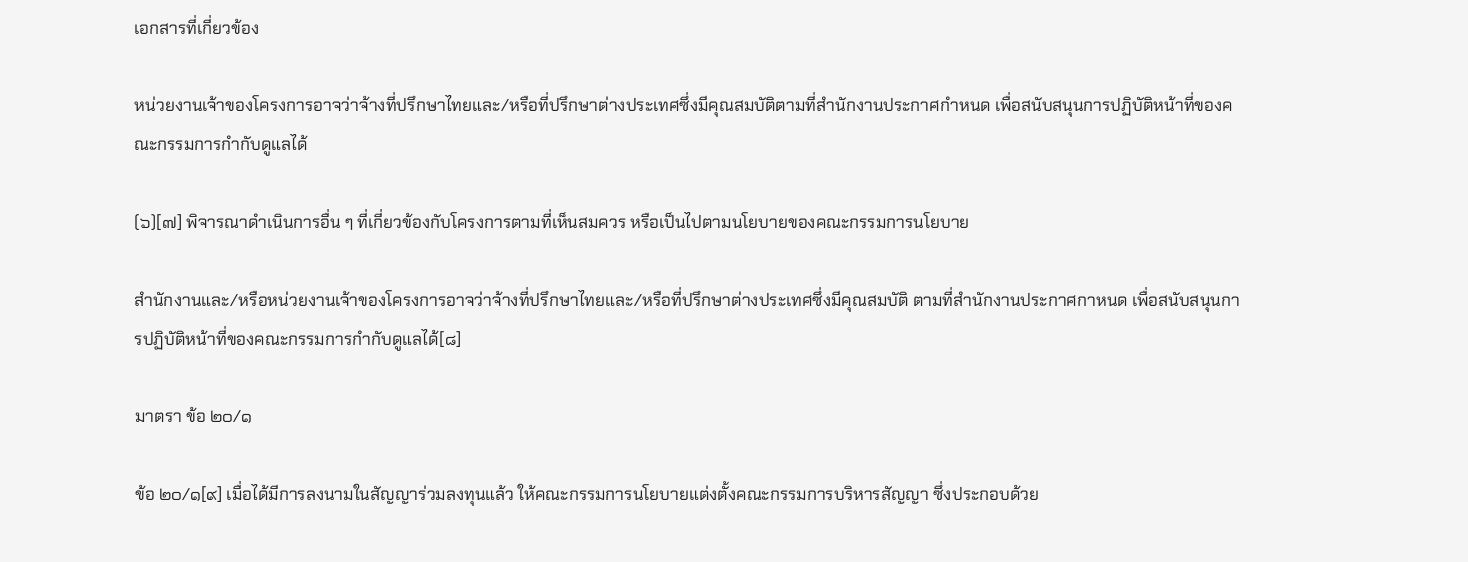เอกสารที่เกี่ยวข้อง

หน่วยงานเจ้าของโครงการอาจว่าจ้างที่ปรึกษาไทยและ/หรือที่ปรึกษาต่างประเทศซึ่งมีคุณสมบัติตามที่สำนักงานประกาศกำหนด เพื่อสนับสนุนการปฏิบัติหน้าที่ของคณะกรรมการกำกับดูแลได้

(๖)[๗] พิจารณาดำเนินการอื่น ๆ ที่เกี่ยวข้องกับโครงการตามที่เห็นสมควร หรือเป็นไปตามนโยบายของคณะกรรมการนโยบาย

สำนักงานและ/หรือหน่วยงานเจ้าของโครงการอาจว่าจ้างที่ปรึกษาไทยและ/หรือที่ปรึกษาต่างประเทศซึ่งมีคุณสมบัติ ตามที่สำนักงานประกาศกาหนด เพื่อสนับสนุนการปฏิบัติหน้าที่ของคณะกรรมการกำกับดูแลได้[๘]

มาตรา ข้อ ๒๐/๑

ข้อ ๒๐/๑[๙] เมื่อได้มีการลงนามในสัญญาร่วมลงทุนแล้ว ให้คณะกรรมการนโยบายแต่งตั้งคณะกรรมการบริหารสัญญา ซึ่งประกอบด้วย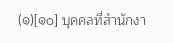(๑)[๑๐] บุคคลที่สำนักงา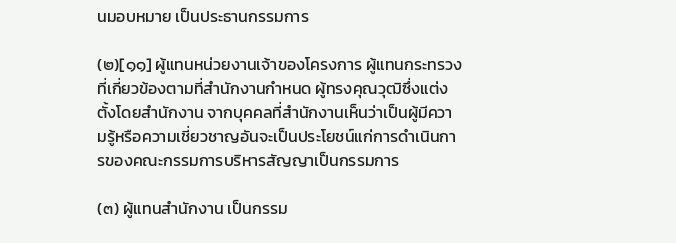นมอบหมาย เป็นประธานกรรมการ

(๒)[๑๑] ผู้แทนหน่วยงานเจ้าของโครงการ ผู้แทนกระทรวงที่เกี่ยวข้องตามที่สำนักงานกำหนด ผู้ทรงคุณวุฒิซึ่งแต่งตั้งโดยสำนักงาน จากบุคคลที่สำนักงานเห็นว่าเป็นผู้มีความรู้หรือความเชี่ยวชาญอันจะเป็นประโยชน์แก่การดำเนินการของคณะกรรมการบริหารสัญญาเป็นกรรมการ

(๓) ผู้แทนสำนักงาน เป็นกรรม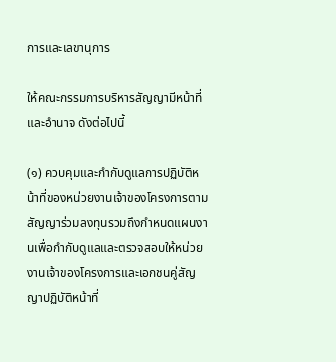การและเลขานุการ

ให้คณะกรรมการบริหารสัญญามีหน้าที่และอำนาจ ดังต่อไปนี้

(๑) ควบคุมและกำกับดูแลการปฏิบัติหน้าที่ของหน่วยงานเจ้าของโครงการตามสัญญาร่วมลงทุนรวมถึงกำหนดแผนงานเพื่อกำกับดูแลและตรวจสอบให้หน่วยงานเจ้าของโครงการและเอกชนคู่สัญญาปฏิบัติหน้าที่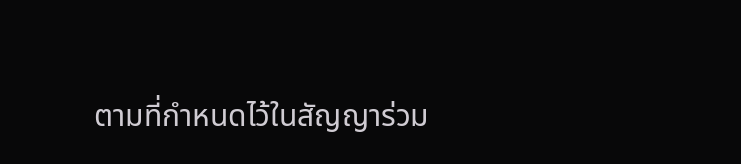ตามที่กำหนดไว้ในสัญญาร่วม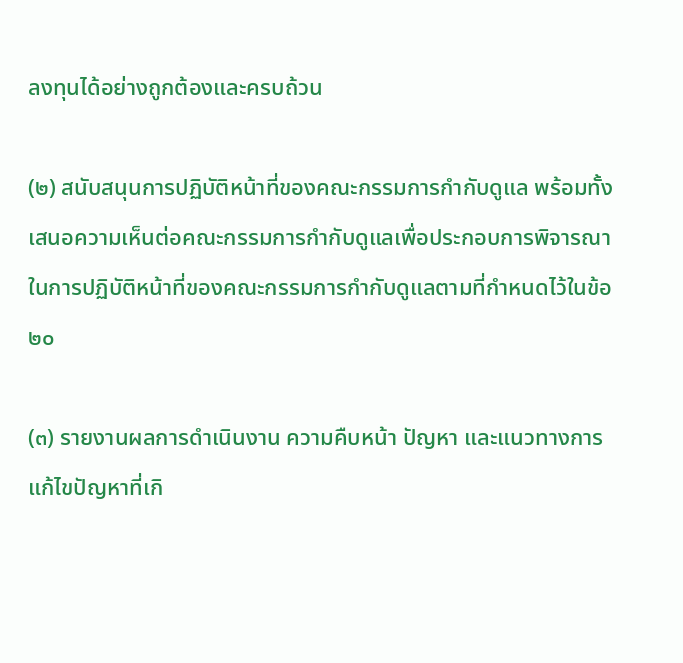ลงทุนได้อย่างถูกต้องและครบถ้วน

(๒) สนับสนุนการปฏิบัติหน้าที่ของคณะกรรมการกำกับดูแล พร้อมทั้งเสนอความเห็นต่อคณะกรรมการกำกับดูแลเพื่อประกอบการพิจารณาในการปฏิบัติหน้าที่ของคณะกรรมการกำกับดูแลตามที่กำหนดไว้ในข้อ ๒๐

(๓) รายงานผลการดำเนินงาน ความคืบหน้า ปัญหา และแนวทางการแก้ไขปัญหาที่เกิ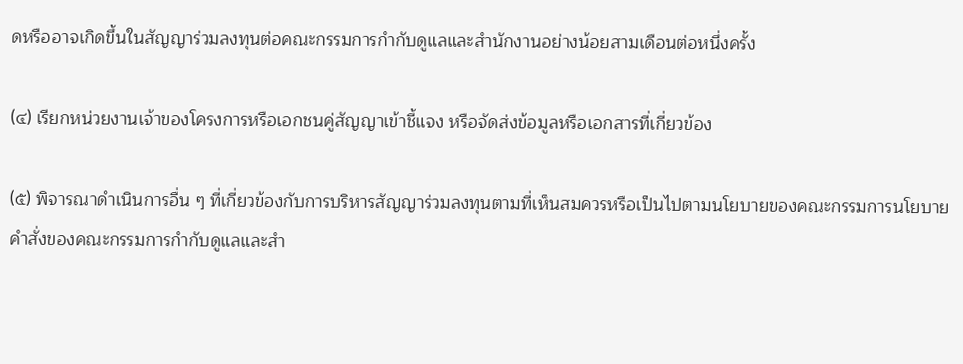ดหรืออาจเกิดขึ้นในสัญญาร่วมลงทุนต่อคณะกรรมการกำกับดูแลและสำนักงานอย่างน้อยสามเดือนต่อหนึ่งครั้ง

(๔) เรียกหน่วยงานเจ้าของโครงการหรือเอกชนคู่สัญญาเข้าชี้แจง หรือจัดส่งข้อมูลหรือเอกสารที่เกี่ยวข้อง

(๕) พิจารณาดำเนินการอื่น ๆ ที่เกี่ยวข้องกับการบริหารสัญญาร่วมลงทุนตามที่เห็นสมควรหรือเป็นไปตามนโยบายของคณะกรรมการนโยบาย คำสั่งของคณะกรรมการกำกับดูแลและสำ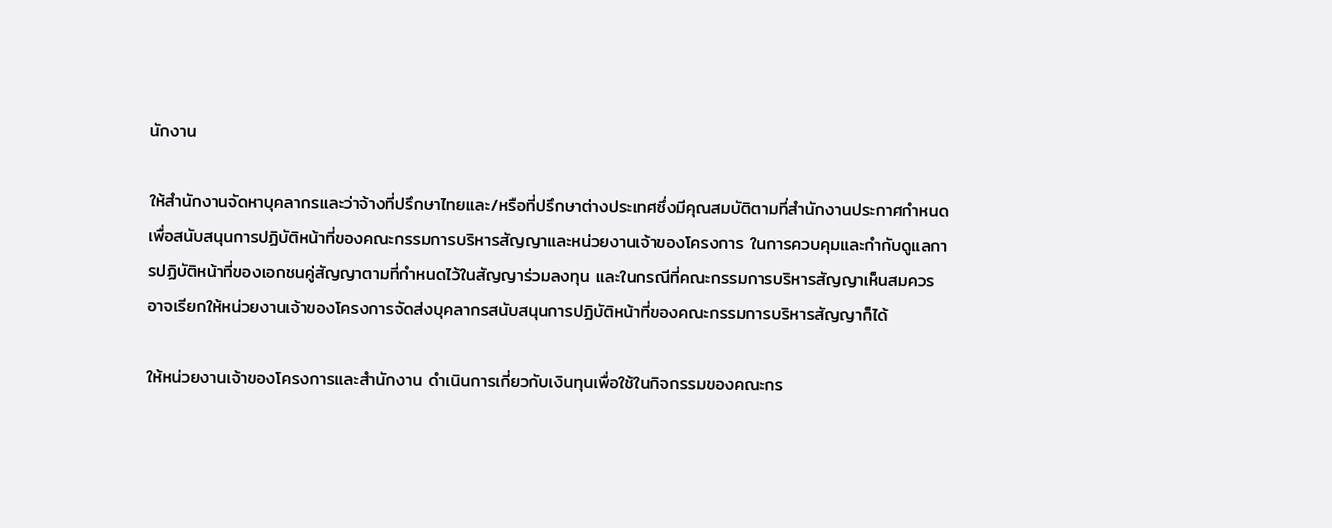นักงาน

ให้สำนักงานจัดหาบุคลากรและว่าจ้างที่ปรึกษาไทยและ/หรือที่ปรึกษาต่างประเทศซึ่งมีคุณสมบัติตามที่สำนักงานประกาศกำหนด เพื่อสนับสนุนการปฏิบัติหน้าที่ของคณะกรรมการบริหารสัญญาและหน่วยงานเจ้าของโครงการ ในการควบคุมและกำกับดูแลการปฏิบัติหน้าที่ของเอกชนคู่สัญญาตามที่กำหนดไว้ในสัญญาร่วมลงทุน และในกรณีที่คณะกรรมการบริหารสัญญาเห็นสมควร อาจเรียกให้หน่วยงานเจ้าของโครงการจัดส่งบุคลากรสนับสนุนการปฏิบัติหน้าที่ของคณะกรรมการบริหารสัญญาก็ได้

ให้หน่วยงานเจ้าของโครงการและสำนักงาน ดำเนินการเกี่ยวกับเงินทุนเพื่อใช้ในกิจกรรมของคณะกร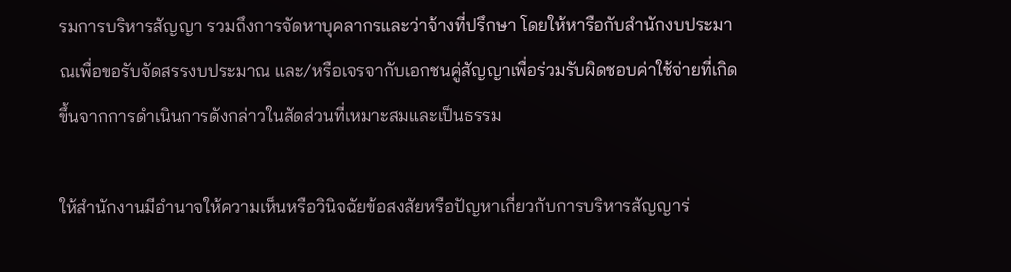รมการบริหารสัญญา รวมถึงการจัดหาบุคลากรและว่าจ้างที่ปรึกษา โดยให้หารือกับสำนักงบประมาณเพื่อขอรับจัดสรรงบประมาณ และ/หรือเจรจากับเอกชนคู่สัญญาเพื่อร่วมรับผิดชอบค่าใช้จ่ายที่เกิดขึ้นจากการดำเนินการดังกล่าวในสัดส่วนที่เหมาะสมและเป็นธรรม

ให้สำนักงานมีอำนาจให้ความเห็นหรือวินิจฉัยข้อสงสัยหรือปัญหาเกี่ยวกับการบริหารสัญญาร่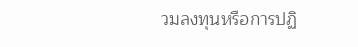วมลงทุนหรือการปฏิ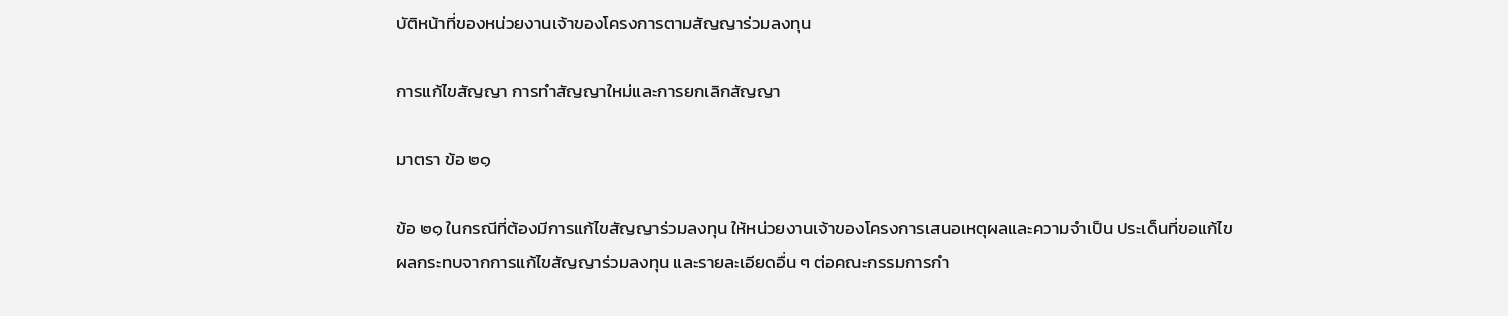บัติหน้าที่ของหน่วยงานเจ้าของโครงการตามสัญญาร่วมลงทุน

การแก้ไขสัญญา การทำสัญญาใหม่และการยกเลิกสัญญา

มาตรา ข้อ ๒๑

ข้อ ๒๑ ในกรณีที่ต้องมีการแก้ไขสัญญาร่วมลงทุน ให้หน่วยงานเจ้าของโครงการเสนอเหตุผลและความจำเป็น ประเด็นที่ขอแก้ไข ผลกระทบจากการแก้ไขสัญญาร่วมลงทุน และรายละเอียดอื่น ๆ ต่อคณะกรรมการกำ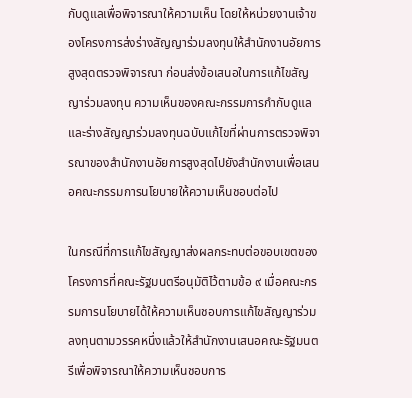กับดูแลเพื่อพิจารณาให้ความเห็น โดยให้หน่วยงานเจ้าของโครงการส่งร่างสัญญาร่วมลงทุนให้สำนักงานอัยการสูงสุดตรวจพิจารณา ก่อนส่งข้อเสนอในการแก้ไขสัญญาร่วมลงทุน ความเห็นของคณะกรรมการกำกับดูแล และร่างสัญญาร่วมลงทุนฉบับแก้ไขที่ผ่านการตรวจพิจารณาของสำนักงานอัยการสูงสุดไปยังสำนักงานเพื่อเสนอคณะกรรมการนโยบายให้ความเห็นชอบต่อไป

ในกรณีที่การแก้ไขสัญญาส่งผลกระทบต่อขอบเขตของโครงการที่คณะรัฐมนตรีอนุมัติไว้ตามข้อ ๙ เมื่อคณะกรรมการนโยบายได้ให้ความเห็นชอบการแก้ไขสัญญาร่วมลงทุนตามวรรคหนึ่งแล้วให้สำนักงานเสนอคณะรัฐมนตรีเพื่อพิจารณาให้ความเห็นชอบการ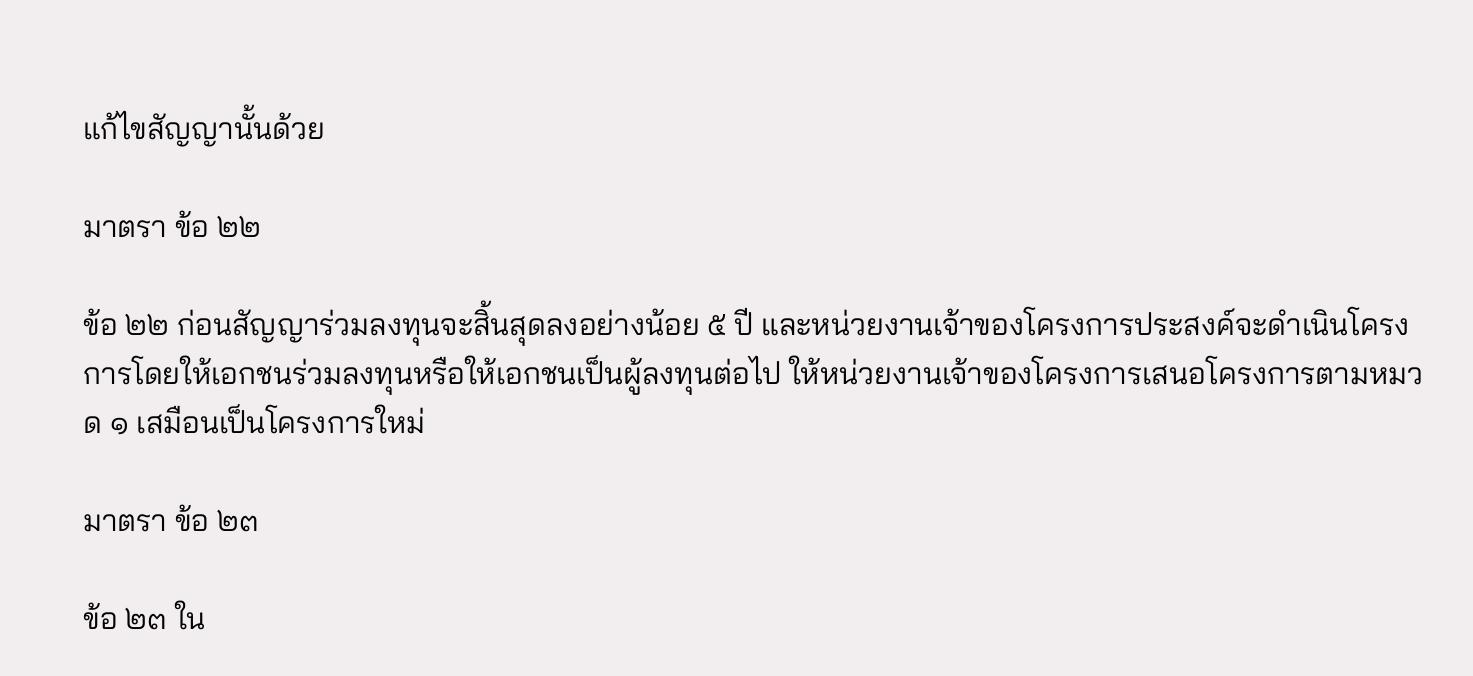แก้ไขสัญญานั้นด้วย

มาตรา ข้อ ๒๒

ข้อ ๒๒ ก่อนสัญญาร่วมลงทุนจะสิ้นสุดลงอย่างน้อย ๕ ปี และหน่วยงานเจ้าของโครงการประสงค์จะดำเนินโครงการโดยให้เอกชนร่วมลงทุนหรือให้เอกชนเป็นผู้ลงทุนต่อไป ให้หน่วยงานเจ้าของโครงการเสนอโครงการตามหมวด ๑ เสมือนเป็นโครงการใหม่

มาตรา ข้อ ๒๓

ข้อ ๒๓ ใน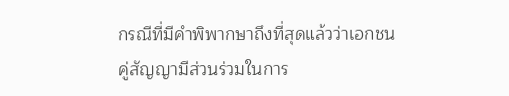กรณีที่มีคำพิพากษาถึงที่สุดแล้วว่าเอกชนคู่สัญญามีส่วนร่วมในการ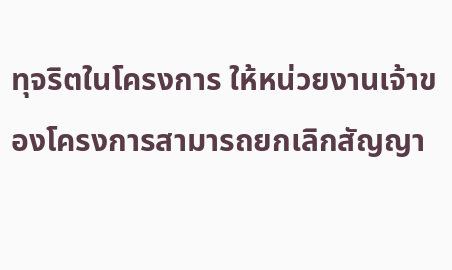ทุจริตในโครงการ ให้หน่วยงานเจ้าของโครงการสามารถยกเลิกสัญญา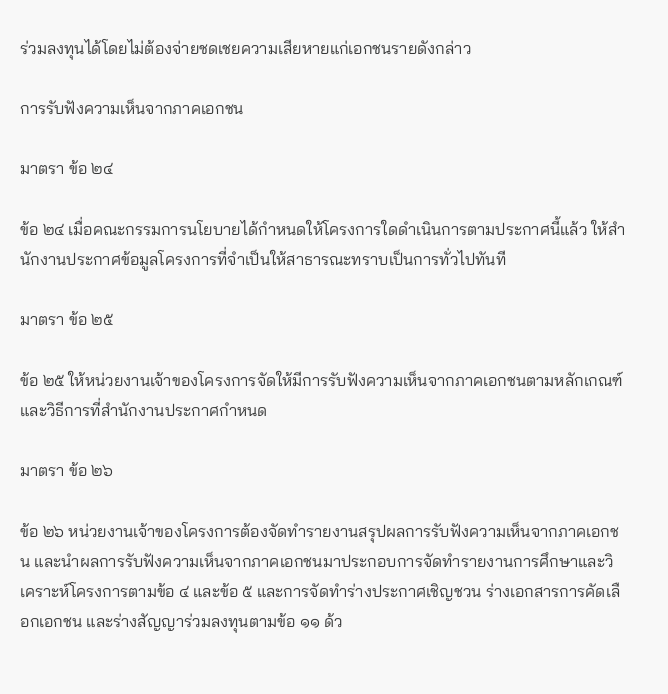ร่วมลงทุนได้โดยไม่ต้องจ่ายชดเชยความเสียหายแก่เอกชนรายดังกล่าว

การรับฟังความเห็นจากภาคเอกชน

มาตรา ข้อ ๒๔

ข้อ ๒๔ เมื่อคณะกรรมการนโยบายได้กำหนดให้โครงการใดดำเนินการตามประกาศนี้แล้ว ให้สำนักงานประกาศข้อมูลโครงการที่จำเป็นให้สาธารณะทราบเป็นการทั่วไปทันที

มาตรา ข้อ ๒๕

ข้อ ๒๕ ให้หน่วยงานเจ้าของโครงการจัดให้มีการรับฟังความเห็นจากภาคเอกชนตามหลักเกณฑ์และวิธีการที่สำนักงานประกาศกำหนด

มาตรา ข้อ ๒๖

ข้อ ๒๖ หน่วยงานเจ้าของโครงการต้องจัดทำรายงานสรุปผลการรับฟังความเห็นจากภาคเอกชน และนำผลการรับฟังความเห็นจากภาคเอกชนมาประกอบการจัดทำรายงานการศึกษาและวิเคราะห์โครงการตามข้อ ๔ และข้อ ๕ และการจัดทำร่างประกาศเชิญชวน ร่างเอกสารการคัดเลือกเอกชน และร่างสัญญาร่วมลงทุนตามข้อ ๑๑ ด้ว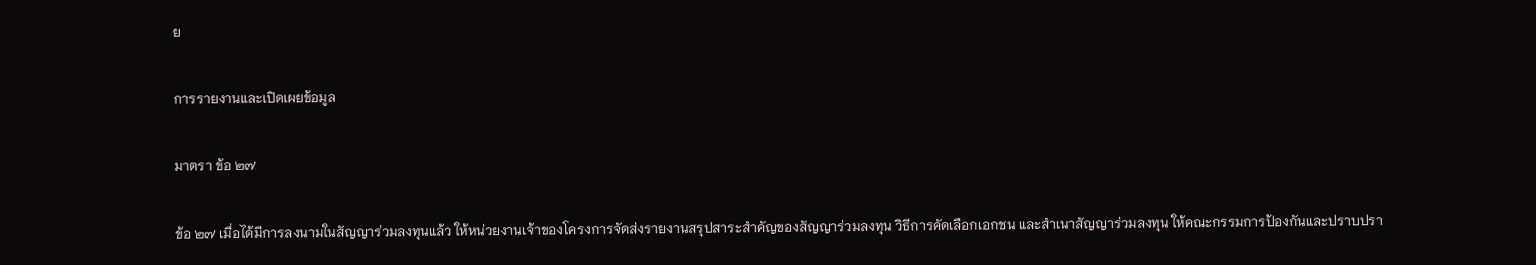ย

การรายงานและเปิดเผยข้อมูล

มาตรา ข้อ ๒๗

ข้อ ๒๗ เมื่อได้มีการลงนามในสัญญาร่วมลงทุนแล้ว ให้หน่วยงานเจ้าของโครงการจัดส่งรายงานสรุปสาระสำคัญของสัญญาร่วมลงทุน วิธีการคัดเลือกเอกชน และสำเนาสัญญาร่วมลงทุน ให้คณะกรรมการป้องกันและปราบปรา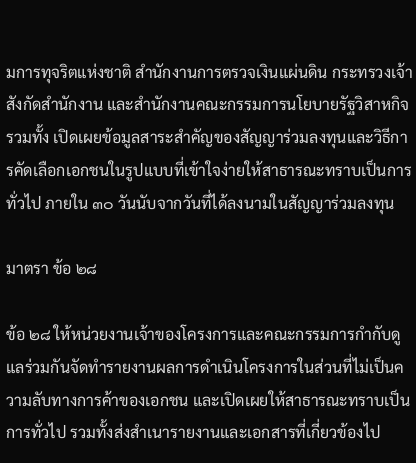มการทุจริตแห่งชาติ สำนักงานการตรวจเงินแผ่นดิน กระทรวงเจ้าสังกัดสำนักงาน และสำนักงานคณะกรรมการนโยบายรัฐวิสาหกิจ รวมทั้ง เปิดเผยข้อมูลสาระสำคัญของสัญญาร่วมลงทุนและวิธีการคัดเลือกเอกชนในรูปแบบที่เข้าใจง่ายให้สาธารณะทราบเป็นการทั่วไป ภายใน ๓๐ วันนับจากวันที่ได้ลงนามในสัญญาร่วมลงทุน

มาตรา ข้อ ๒๘

ข้อ ๒๘ ให้หน่วยงานเจ้าของโครงการและคณะกรรมการกำกับดูแลร่วมกันจัดทำรายงานผลการดำเนินโครงการในส่วนที่ไม่เป็นความลับทางการค้าของเอกชน และเปิดเผยให้สาธารณะทราบเป็นการทั่วไป รวมทั้งส่งสำเนารายงานและเอกสารที่เกี่ยวข้องไป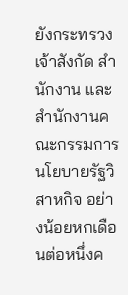ยังกระทรวงเจ้าสังกัด สำนักงาน และสำนักงานคณะกรรมการนโยบายรัฐวิสาหกิจ อย่างน้อยหกเดือนต่อหนึ่งค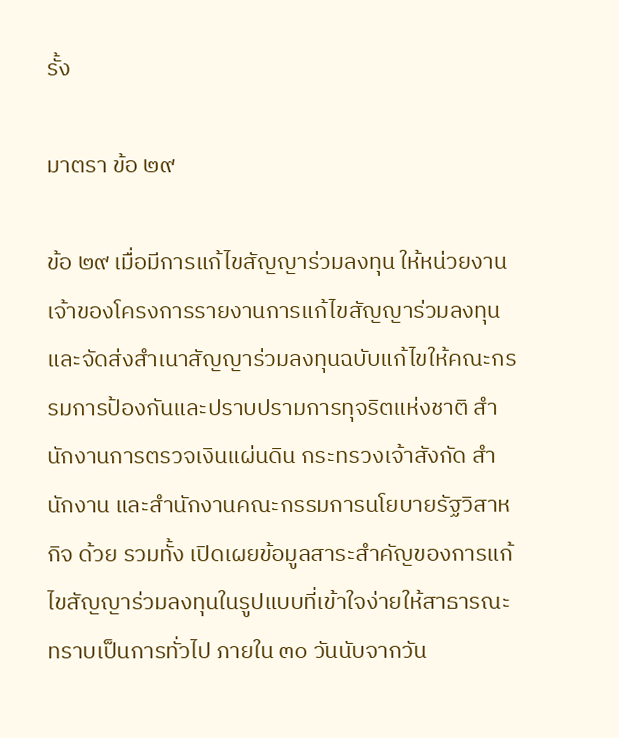รั้ง

มาตรา ข้อ ๒๙

ข้อ ๒๙ เมื่อมีการแก้ไขสัญญาร่วมลงทุน ให้หน่วยงานเจ้าของโครงการรายงานการแก้ไขสัญญาร่วมลงทุนและจัดส่งสำเนาสัญญาร่วมลงทุนฉบับแก้ไขให้คณะกรรมการป้องกันและปราบปรามการทุจริตแห่งชาติ สำนักงานการตรวจเงินแผ่นดิน กระทรวงเจ้าสังกัด สำนักงาน และสำนักงานคณะกรรมการนโยบายรัฐวิสาหกิจ ด้วย รวมทั้ง เปิดเผยข้อมูลสาระสำคัญของการแก้ไขสัญญาร่วมลงทุนในรูปแบบที่เข้าใจง่ายให้สาธารณะทราบเป็นการทั่วไป ภายใน ๓๐ วันนับจากวัน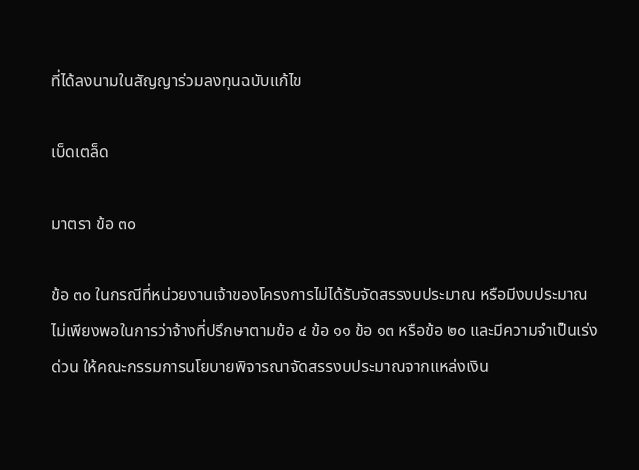ที่ได้ลงนามในสัญญาร่วมลงทุนฉบับแก้ไข

เบ็ดเตล็ด

มาตรา ข้อ ๓๐

ข้อ ๓๐ ในกรณีที่หน่วยงานเจ้าของโครงการไม่ได้รับจัดสรรงบประมาณ หรือมีงบประมาณไม่เพียงพอในการว่าจ้างที่ปรึกษาตามข้อ ๔ ข้อ ๑๑ ข้อ ๑๓ หรือข้อ ๒๐ และมีความจำเป็นเร่งด่วน ให้คณะกรรมการนโยบายพิจารณาจัดสรรงบประมาณจากแหล่งเงิน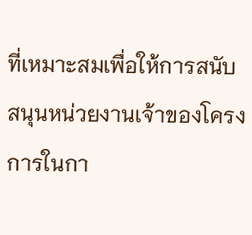ที่เหมาะสมเพื่อให้การสนับสนุนหน่วยงานเจ้าของโครงการในกา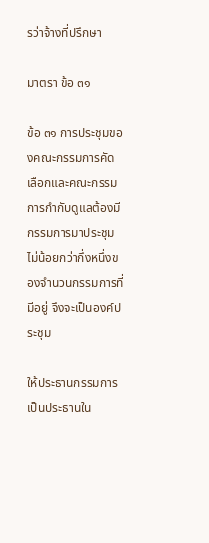รว่าจ้างที่ปรึกษา

มาตรา ข้อ ๓๑

ข้อ ๓๑ การประชุมของคณะกรรมการคัดเลือกและคณะกรรมการกำกับดูแลต้องมีกรรมการมาประชุมไม่น้อยกว่ากึ่งหนึ่งของจำนวนกรรมการที่มีอยู่ จึงจะเป็นองค์ประชุม

ให้ประธานกรรมการเป็นประธานใน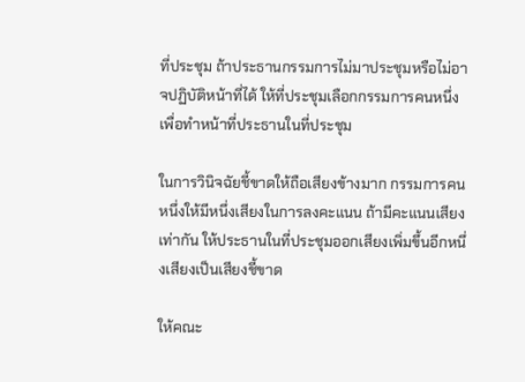ที่ประชุม ถ้าประธานกรรมการไม่มาประชุมหรือไม่อาจปฏิบัติหน้าที่ได้ ให้ที่ประชุมเลือกกรรมการคนหนึ่งเพื่อทำหน้าที่ประธานในที่ประชุม

ในการวินิจฉัยชี้ขาดให้ถือเสียงข้างมาก กรรมการคนหนึ่งให้มีหนึ่งเสียงในการลงคะแนน ถ้ามีคะแนนเสียงเท่ากัน ให้ประธานในที่ประชุมออกเสียงเพิ่มขึ้นอีกหนึ่งเสียงเป็นเสียงชี้ขาด

ให้คณะ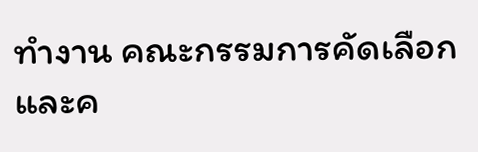ทำงาน คณะกรรมการคัดเลือก และค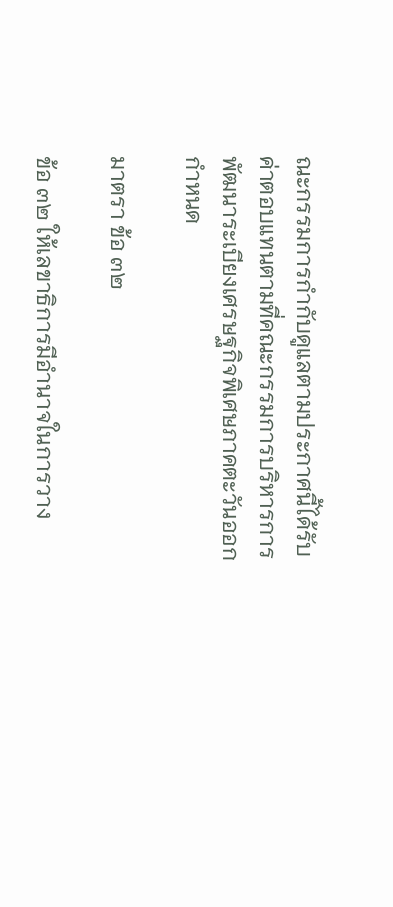ณะกรรมการกำกับดูแลตามประกาศนี้ได้รับค่าตอบแทนตามที่คณะกรรมการบริหารการพัฒนาระเบียงเศรษฐกิจพิเศษภาคตะวันออกกำหนด

มาตรา ข้อ ๓๒

ข้อ ๓๒ ให้เลขาธิการมีอำนาจในการวาง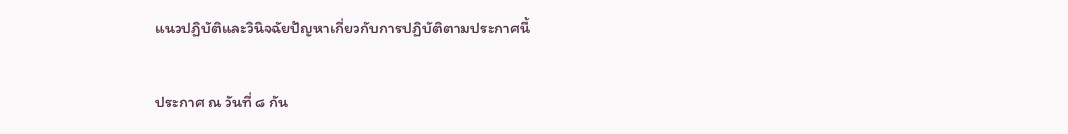แนวปฏิบัติและวินิจฉัยปัญหาเกี่ยวกับการปฏิบัติตามประกาศนี้

ประกาศ ณ วันที่ ๘ กัน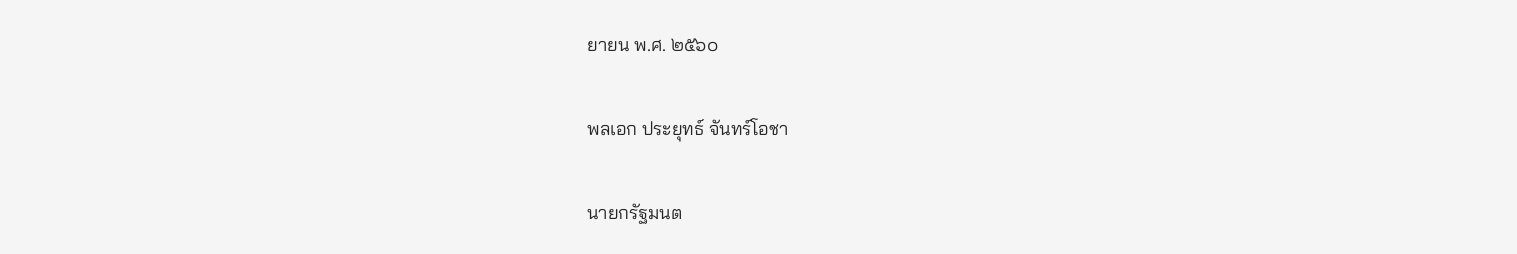ยายน พ.ศ. ๒๕๖๐

พลเอก ประยุทธ์ จันทร์โอชา

นายกรัฐมนต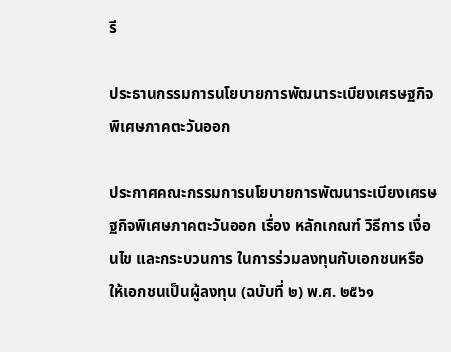รี

ประธานกรรมการนโยบายการพัฒนาระเบียงเศรษฐกิจพิเศษภาคตะวันออก

ประกาศคณะกรรมการนโยบายการพัฒนาระเบียงเศรษฐกิจพิเศษภาคตะวันออก เรื่อง หลักเกณฑ์ วิธีการ เงื่อนไข และกระบวนการ ในการร่วมลงทุนกับเอกชนหรือให้เอกชนเป็นผู้ลงทุน (ฉบับที่ ๒) พ.ศ. ๒๕๖๑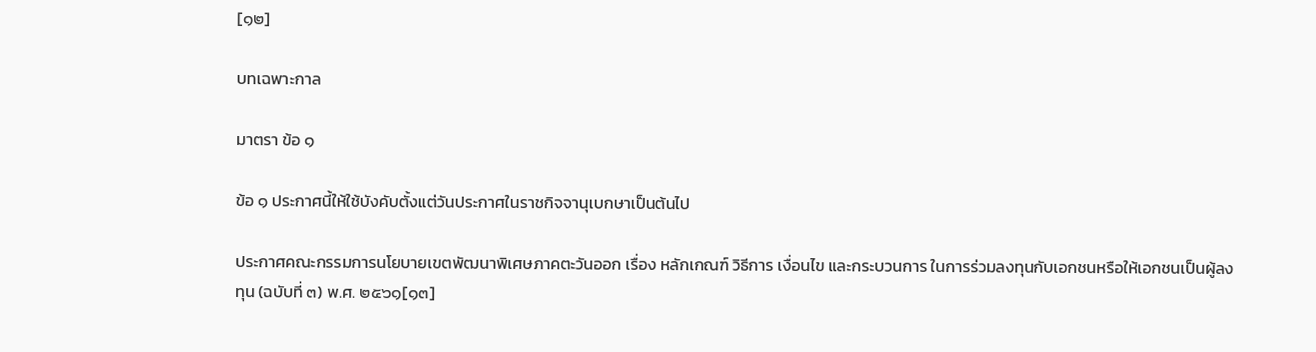[๑๒]

บทเฉพาะกาล

มาตรา ข้อ ๑

ข้อ ๑ ประกาศนี้ให้ใช้บังคับตั้งแต่วันประกาศในราชกิจจานุเบกษาเป็นต้นไป

ประกาศคณะกรรมการนโยบายเขตพัฒนาพิเศษภาคตะวันออก เรื่อง หลักเกณฑ์ วิธีการ เงื่อนไข และกระบวนการ ในการร่วมลงทุนกับเอกชนหรือให้เอกชนเป็นผู้ลงทุน (ฉบับที่ ๓) พ.ศ. ๒๕๖๑[๑๓]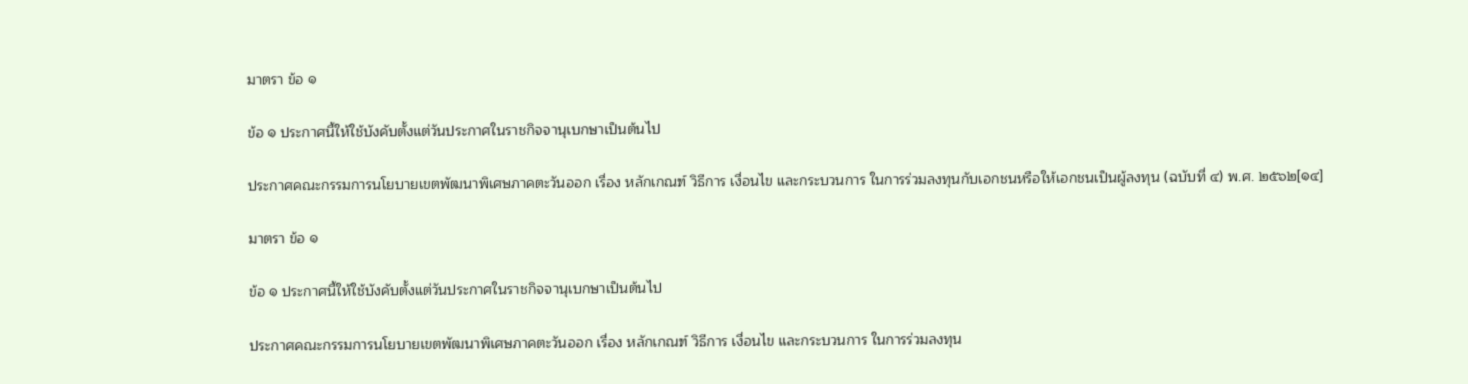มาตรา ข้อ ๑

ข้อ ๑ ประกาศนี้ให้ใช้บังคับตั้งแต่วันประกาศในราชกิจจานุเบกษาเป็นต้นไป

ประกาศคณะกรรมการนโยบายเขตพัฒนาพิเศษภาคตะวันออก เรื่อง หลักเกณฑ์ วิธีการ เงื่อนไข และกระบวนการ ในการร่วมลงทุนกับเอกชนหรือให้เอกชนเป็นผู้ลงทุน (ฉบับที่ ๔) พ.ศ. ๒๕๖๒[๑๔]

มาตรา ข้อ ๑

ข้อ ๑ ประกาศนี้ให้ใช้บังคับตั้งแต่วันประกาศในราชกิจจานุเบกษาเป็นต้นไป

ประกาศคณะกรรมการนโยบายเขตพัฒนาพิเศษภาคตะวันออก เรื่อง หลักเกณฑ์ วิธีการ เงื่อนไข และกระบวนการ ในการร่วมลงทุน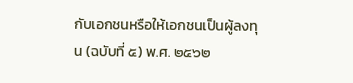กับเอกชนหรือให้เอกชนเป็นผู้ลงทุน (ฉบับที่ ๕) พ.ศ. ๒๕๖๒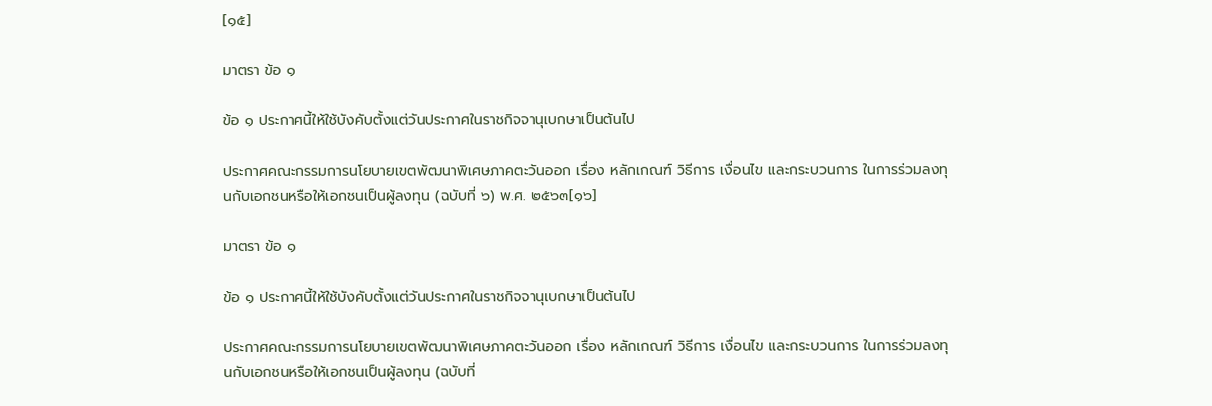[๑๕]

มาตรา ข้อ ๑

ข้อ ๑ ประกาศนี้ให้ใช้บังคับตั้งแต่วันประกาศในราชกิจจานุเบกษาเป็นต้นไป

ประกาศคณะกรรมการนโยบายเขตพัฒนาพิเศษภาคตะวันออก เรื่อง หลักเกณฑ์ วิธีการ เงื่อนไข และกระบวนการ ในการร่วมลงทุนกับเอกชนหรือให้เอกชนเป็นผู้ลงทุน (ฉบับที่ ๖) พ.ศ. ๒๕๖๓[๑๖]

มาตรา ข้อ ๑

ข้อ ๑ ประกาศนี้ให้ใช้บังคับตั้งแต่วันประกาศในราชกิจจานุเบกษาเป็นต้นไป

ประกาศคณะกรรมการนโยบายเขตพัฒนาพิเศษภาคตะวันออก เรื่อง หลักเกณฑ์ วิธีการ เงื่อนไข และกระบวนการ ในการร่วมลงทุนกับเอกชนหรือให้เอกชนเป็นผู้ลงทุน (ฉบับที่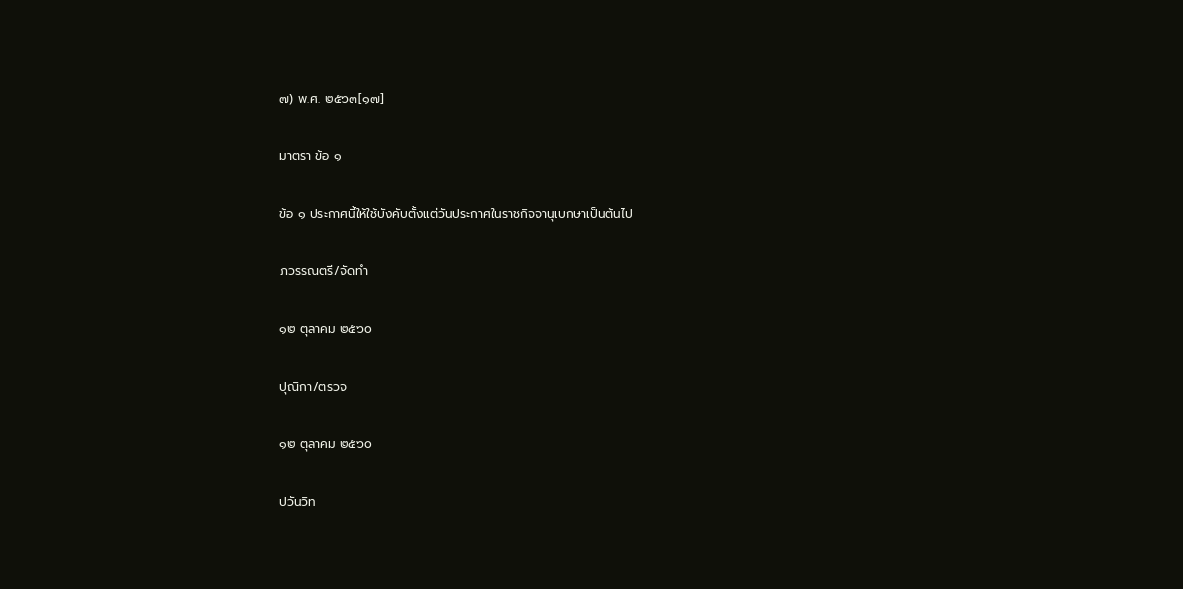๗) พ.ศ. ๒๕๖๓[๑๗]

มาตรา ข้อ ๑

ข้อ ๑ ประกาศนี้ให้ใช้บังคับตั้งแต่วันประกาศในราชกิจจานุเบกษาเป็นต้นไป

ภวรรณตรี/จัดทำ

๑๒ ตุลาคม ๒๕๖๐

ปุณิกา/ตรวจ

๑๒ ตุลาคม ๒๕๖๐

ปวันวิท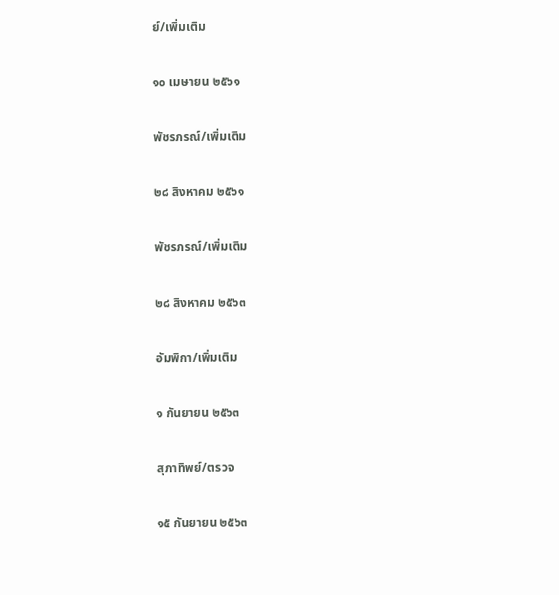ย์/เพิ่มเติม

๑๐ เมษายน ๒๕๖๑

พัชรภรณ์/เพิ่มเติม

๒๘ สิงหาคม ๒๕๖๑

พัชรภรณ์/เพิ่มเติม

๒๘ สิงหาคม ๒๕๖๓

อัมพิกา/เพิ่มเติม

๑ กันยายน ๒๕๖๓

สุภาทิพย์/ตรวจ

๑๕ กันยายน ๒๕๖๓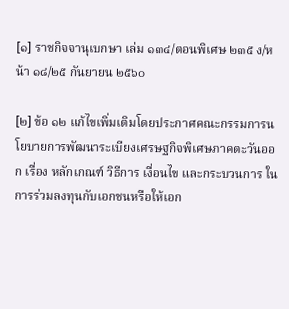[๑] ราชกิจจานุเบกษา เล่ม ๑๓๔/ตอนพิเศษ ๒๓๕ ง/หน้า ๑๘/๒๕ กันยายน ๒๕๖๐

[๒] ข้อ ๑๒ แก้ไขเพิ่มเติมโดยประกาศคณะกรรมการนโยบายการพัฒนาระเบียงเศรษฐกิจพิเศษภาคตะวันออก เรื่อง หลักเกณฑ์ วิธีการ เงื่อนไข และกระบวนการ ในการร่วมลงทุนกับเอกชนหรือให้เอก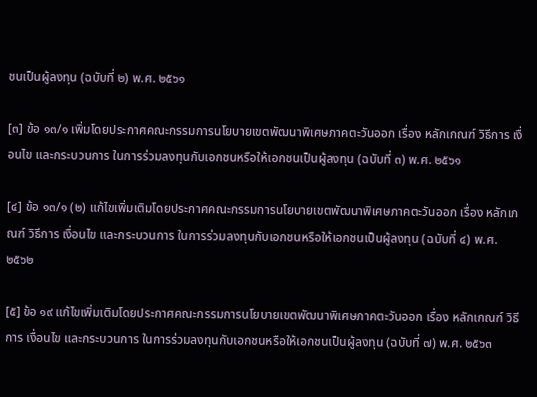ชนเป็นผู้ลงทุน (ฉบับที่ ๒) พ.ศ. ๒๕๖๑

[๓] ข้อ ๑๓/๑ เพิ่มโดยประกาศคณะกรรมการนโยบายเขตพัฒนาพิเศษภาคตะวันออก เรื่อง หลักเกณฑ์ วิธีการ เงื่อนไข และกระบวนการ ในการร่วมลงทุนกับเอกชนหรือให้เอกชนเป็นผู้ลงทุน (ฉบับที่ ๓) พ.ศ. ๒๕๖๑

[๔] ข้อ ๑๓/๑ (๒) แก้ไขเพิ่มเติมโดยประกาศคณะกรรมการนโยบายเขตพัฒนาพิเศษภาคตะวันออก เรื่อง หลักเกณฑ์ วิธีการ เงื่อนไข และกระบวนการ ในการร่วมลงทุนกับเอกชนหรือให้เอกชนเป็นผู้ลงทุน (ฉบับที่ ๔) พ.ศ. ๒๕๖๒

[๕] ข้อ ๑๙ แก้ไขเพิ่มเติมโดยประกาศคณะกรรมการนโยบายเขตพัฒนาพิเศษภาคตะวันออก เรื่อง หลักเกณฑ์ วิธีการ เงื่อนไข และกระบวนการ ในการร่วมลงทุนกับเอกชนหรือให้เอกชนเป็นผู้ลงทุน (ฉบับที่ ๗) พ.ศ. ๒๕๖๓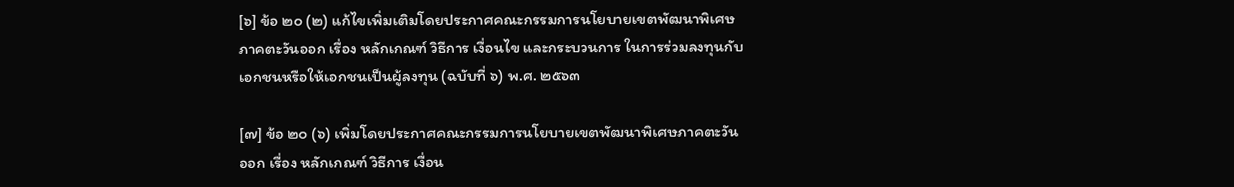[๖] ข้อ ๒๐ (๒) แก้ไขเพิ่มเติมโดยประกาศคณะกรรมการนโยบายเขตพัฒนาพิเศษภาคตะวันออก เรื่อง หลักเกณฑ์ วิธีการ เงื่อนไข และกระบวนการ ในการร่วมลงทุนกับเอกชนหรือให้เอกชนเป็นผู้ลงทุน (ฉบับที่ ๖) พ.ศ. ๒๕๖๓

[๗] ข้อ ๒๐ (๖) เพิ่มโดยประกาศคณะกรรมการนโยบายเขตพัฒนาพิเศษภาคตะวันออก เรื่อง หลักเกณฑ์ วิธีการ เงื่อน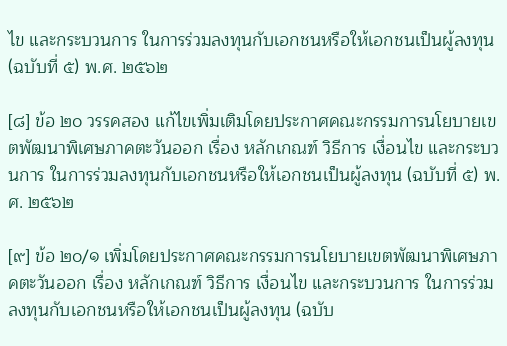ไข และกระบวนการ ในการร่วมลงทุนกับเอกชนหรือให้เอกชนเป็นผู้ลงทุน (ฉบับที่ ๕) พ.ศ. ๒๕๖๒

[๘] ข้อ ๒๐ วรรคสอง แก้ไขเพิ่มเติมโดยประกาศคณะกรรมการนโยบายเขตพัฒนาพิเศษภาคตะวันออก เรื่อง หลักเกณฑ์ วิธีการ เงื่อนไข และกระบวนการ ในการร่วมลงทุนกับเอกชนหรือให้เอกชนเป็นผู้ลงทุน (ฉบับที่ ๕) พ.ศ. ๒๕๖๒

[๙] ข้อ ๒๐/๑ เพิ่มโดยประกาศคณะกรรมการนโยบายเขตพัฒนาพิเศษภาคตะวันออก เรื่อง หลักเกณฑ์ วิธีการ เงื่อนไข และกระบวนการ ในการร่วมลงทุนกับเอกชนหรือให้เอกชนเป็นผู้ลงทุน (ฉบับ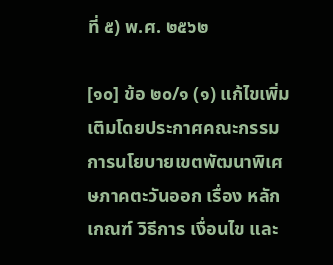ที่ ๕) พ.ศ. ๒๕๖๒

[๑๐] ข้อ ๒๐/๑ (๑) แก้ไขเพิ่มเติมโดยประกาศคณะกรรมการนโยบายเขตพัฒนาพิเศษภาคตะวันออก เรื่อง หลักเกณฑ์ วิธีการ เงื่อนไข และ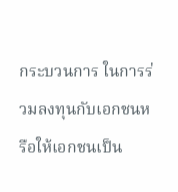กระบวนการ ในการร่วมลงทุนกับเอกชนหรือให้เอกชนเป็น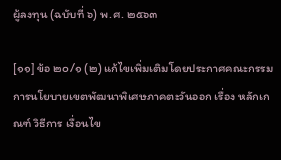ผู้ลงทุน (ฉบับที่ ๖) พ.ศ. ๒๕๖๓

[๑๑] ข้อ ๒๐/๑ (๒) แก้ไขเพิ่มเติมโดยประกาศคณะกรรมการนโยบายเขตพัฒนาพิเศษภาคตะวันออก เรื่อง หลักเกณฑ์ วิธีการ เงื่อนไข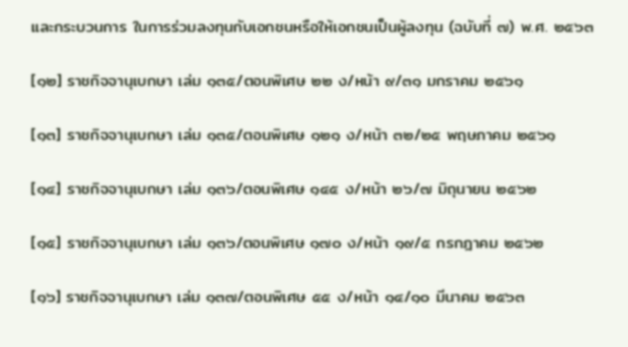และกระบวนการ ในการร่วมลงทุนกับเอกชนหรือให้เอกชนเป็นผู้ลงทุน (ฉบับที่ ๗) พ.ศ. ๒๕๖๓

[๑๒] ราชกิจจานุเบกษา เล่ม ๑๓๕/ตอนพิเศษ ๒๒ ง/หน้า ๙/๓๑ มกราคม ๒๕๖๑

[๑๓] ราชกิจจานุเบกษา เล่ม ๑๓๕/ตอนพิเศษ ๑๒๑ ง/หน้า ๓๒/๒๕ พฤษภาคม ๒๕๖๑

[๑๔] ราชกิจจานุเบกษา เล่ม ๑๓๖/ตอนพิเศษ ๑๔๕ ง/หน้า ๒๖/๗ มิถุนายน ๒๕๖๒

[๑๕] ราชกิจจานุเบกษา เล่ม ๑๓๖/ตอนพิเศษ ๑๗๐ ง/หน้า ๑๙/๕ กรกฎาคม ๒๕๖๒

[๑๖] ราชกิจจานุเบกษา เล่ม ๑๓๗/ตอนพิเศษ ๕๕ ง/หน้า ๑๔/๑๐ มีนาคม ๒๕๖๓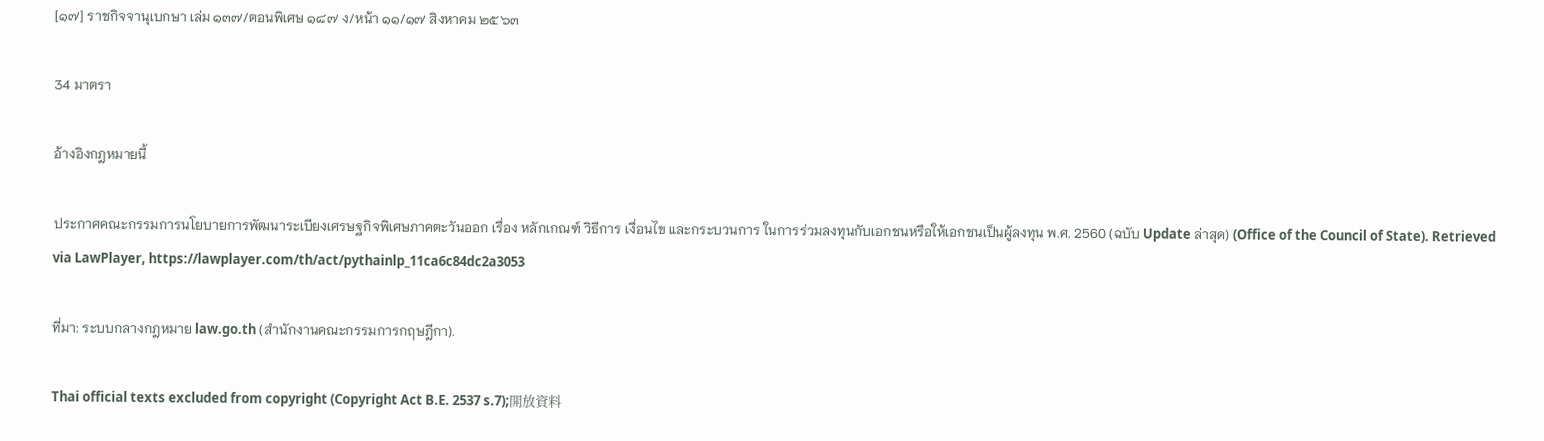[๑๗] ราชกิจจานุเบกษา เล่ม ๑๓๗/ตอนพิเศษ ๑๘๗ ง/หน้า ๑๑/๑๗ สิงหาคม ๒๕๖๓

34 มาตรา

อ้างอิงกฎหมายนี้

ประกาศคณะกรรมการนโยบายการพัฒนาระเบียงเศรษฐกิจพิเศษภาคตะวันออก เรื่อง หลักเกณฑ์ วิธีการ เงื่อนไข และกระบวนการ ในการร่วมลงทุนกับเอกชนหรือให้เอกชนเป็นผู้ลงทุน พ.ศ. 2560 (ฉบับ Update ล่าสุด) (Office of the Council of State). Retrieved via LawPlayer, https://lawplayer.com/th/act/pythainlp_11ca6c84dc2a3053

ที่มา: ระบบกลางกฎหมาย law.go.th (สำนักงานคณะกรรมการกฤษฎีกา).

Thai official texts excluded from copyright (Copyright Act B.E. 2537 s.7);開放資料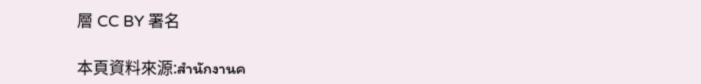層 CC BY 署名

本頁資料來源:สำนักงานค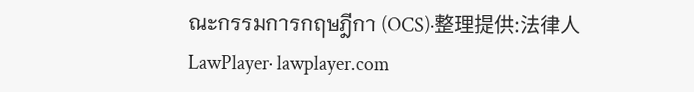ณะกรรมการกฤษฎีกา (OCS)·整理提供:法律人 LawPlayer· lawplayer.com